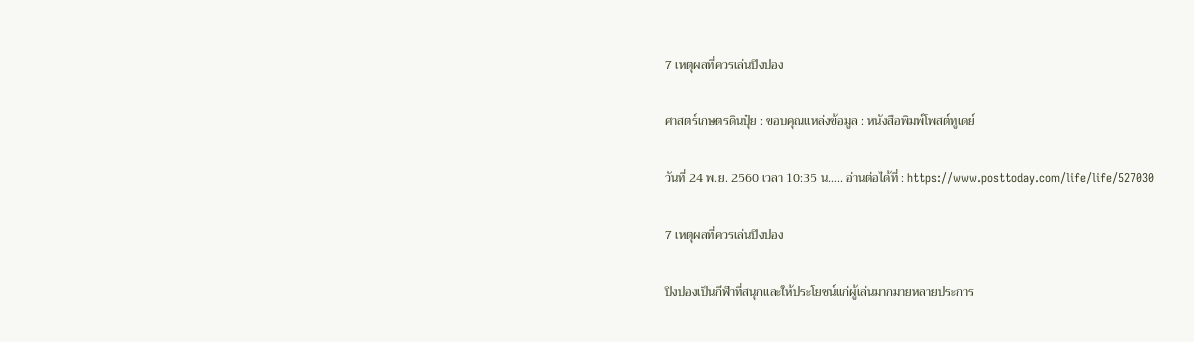7 เหตุผลที่ควรเล่นปิงปอง

ศาสตร์เกษตรดินปุ๋ย : ขอบคุณแหล่งข้อมูล : หนังสือพิมพ์โพสต์ทูเดย์

วันที่ 24 พ.ย. 2560 เวลา 10:35 น….. อ่านต่อได้ที่ : https://www.posttoday.com/life/life/527030

7 เหตุผลที่ควรเล่นปิงปอง

ปิงปองเป็นกีฬาที่สนุกและให้ประโยชน์แก่ผู้เล่นมากมายหลายประการ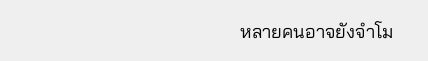หลายคนอาจยังจำโม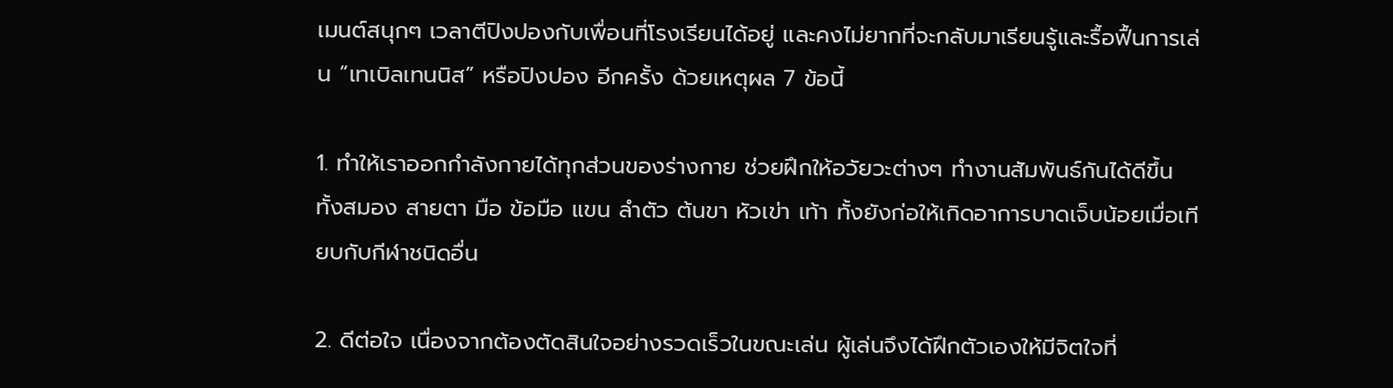เมนต์สนุกๆ เวลาตีปิงปองกับเพื่อนที่โรงเรียนได้อยู่ และคงไม่ยากที่จะกลับมาเรียนรู้และรื้อฟื้นการเล่น “เทเบิลเทนนิส” หรือปิงปอง อีกครั้ง ด้วยเหตุผล 7 ข้อนี้

1. ทำให้เราออกกำลังกายได้ทุกส่วนของร่างกาย ช่วยฝึกให้อวัยวะต่างๆ ทำงานสัมพันธ์กันได้ดีขึ้น ทั้งสมอง สายตา มือ ข้อมือ แขน ลำตัว ต้นขา หัวเข่า เท้า ทั้งยังก่อให้เกิดอาการบาดเจ็บน้อยเมื่อเทียบกับกีฬาชนิดอื่น

2. ดีต่อใจ เนื่องจากต้องตัดสินใจอย่างรวดเร็วในขณะเล่น ผู้เล่นจึงได้ฝึกตัวเองให้มีจิตใจที่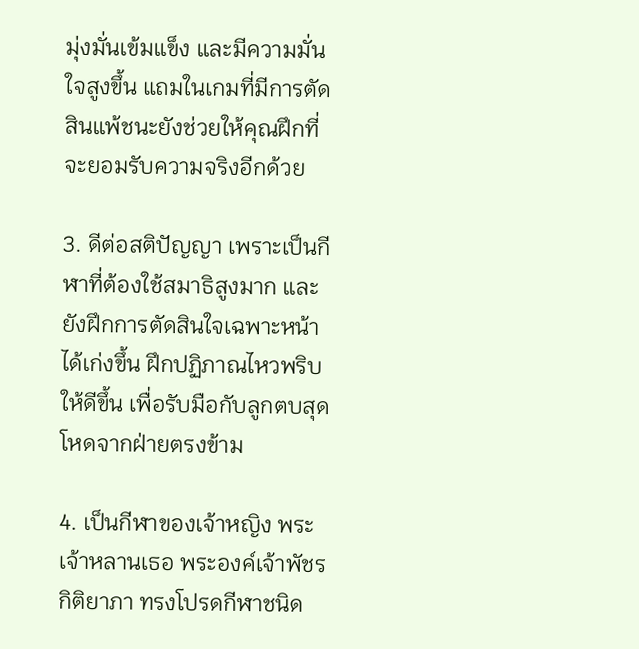มุ่งมั่นเข้มแข็ง และมีความมั่นใจสูงขึ้น แถมในเกมที่มีการตัดสินแพ้ชนะยังช่วยให้คุณฝึกที่จะยอมรับความจริงอีกด้วย

3. ดีต่อสติปัญญา เพราะเป็นกีฬาที่ต้องใช้สมาธิสูงมาก และยังฝึกการตัดสินใจเฉพาะหน้าได้เก่งขึ้น ฝึกปฏิภาณไหวพริบให้ดีขึ้น เพื่อรับมือกับลูกตบสุดโหดจากฝ่ายตรงข้าม

4. เป็นกีฬาของเจ้าหญิง พระเจ้าหลานเธอ พระองค์เจ้าพัชรกิติยาภา ทรงโปรดกีฬาชนิด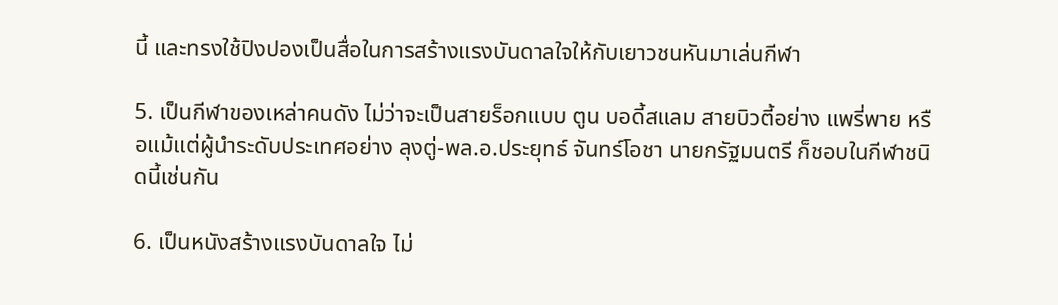นี้ และทรงใช้ปิงปองเป็นสื่อในการสร้างแรงบันดาลใจให้กับเยาวชนหันมาเล่นกีฬา

5. เป็นกีฬาของเหล่าคนดัง ไม่ว่าจะเป็นสายร็อกแบบ ตูน บอดี้สแลม สายบิวตี้อย่าง แพรี่พาย หรือแม้แต่ผู้นำระดับประเทศอย่าง ลุงตู่-พล.อ.ประยุทธ์ จันทร์โอชา นายกรัฐมนตรี ก็ชอบในกีฬาชนิดนี้เช่นกัน

6. เป็นหนังสร้างแรงบันดาลใจ ไม่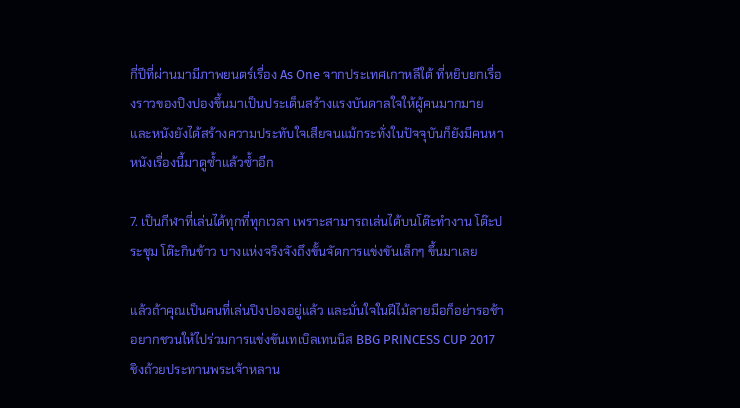กี่ปีที่ผ่านมามีภาพยนตร์เรื่อง As One จากประเทศเกาหลีใต้ ที่หยิบยกเรื่องราวของปิงปองขึ้นมาเป็นประเด็นสร้างแรงบันดาลใจให้ผู้คนมากมาย และหนังยังได้สร้างความประทับใจเสียจนแม้กระทั่งในปัจจุบันก็ยังมีคนหาหนังเรื่องนี้มาดูซ้ำแล้วซ้ำอีก

7. เป็นกีฬาที่เล่นได้ทุกที่ทุกเวลา เพราะสามารถเล่นได้บนโต๊ะทำงาน โต๊ะประชุม โต๊ะกินข้าว บางแห่งจริงจังถึงขั้นจัดการแข่งขันเล็กๆ ขึ้นมาเลย

แล้วถ้าคุณเป็นคนที่เล่นปิงปองอยู่แล้ว และมั่นใจในฝีไม้ลายมือก็อย่ารอช้า อยากชวนให้ไปร่วมการแข่งขันเทเบิลเทนนิส BBG PRINCESS CUP 2017 ชิงถ้วยประทานพระเจ้าหลาน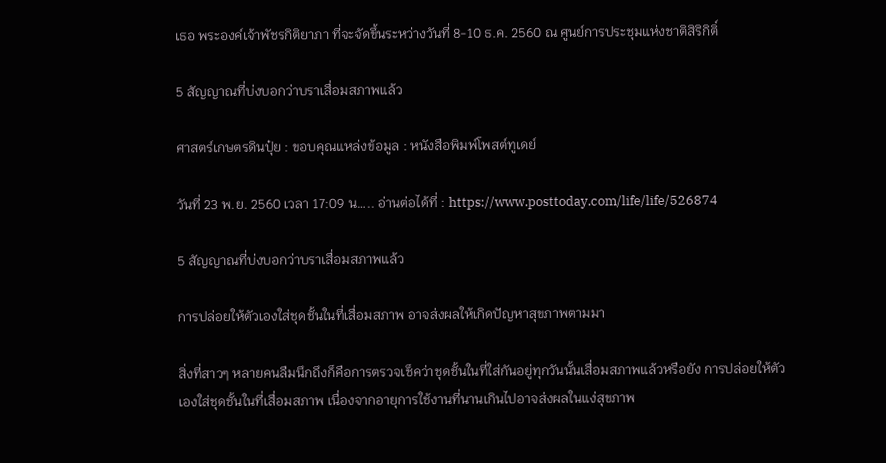เธอ พระองค์เจ้าพัชรกิติยาภา ที่จะจัดขึ้นระหว่างวันที่ 8-10 ธ.ค. 2560 ณ ศูนย์การประชุมแห่งชาติสิริกิติ์

5 สัญญาณที่บ่งบอกว่าบราเสื่อมสภาพแล้ว

ศาสตร์เกษตรดินปุ๋ย : ขอบคุณแหล่งข้อมูล : หนังสือพิมพ์โพสต์ทูเดย์

วันที่ 23 พ.ย. 2560 เวลา 17:09 น….. อ่านต่อได้ที่ : https://www.posttoday.com/life/life/526874

5 สัญญาณที่บ่งบอกว่าบราเสื่อมสภาพแล้ว

การปล่อยให้ตัวเองใส่ชุดชั้นในที่เสื่อมสภาพ อาจส่งผลให้เกิดปัญหาสุขภาพตามมา

สิ่งที่สาวๆ หลายคนลืมนึกถึงก็คือการตรวจเช็คว่าชุดชั้นในที่ใส่กันอยู่ทุกวันนั้นเสื่อมสภาพแล้วหรือยัง การปล่อยให้ตัวเองใส่ชุดชั้นในที่เสื่อมสภาพ เนื่องจากอายุการใช้งานที่นานเกินไปอาจส่งผลในแง่สุขภาพ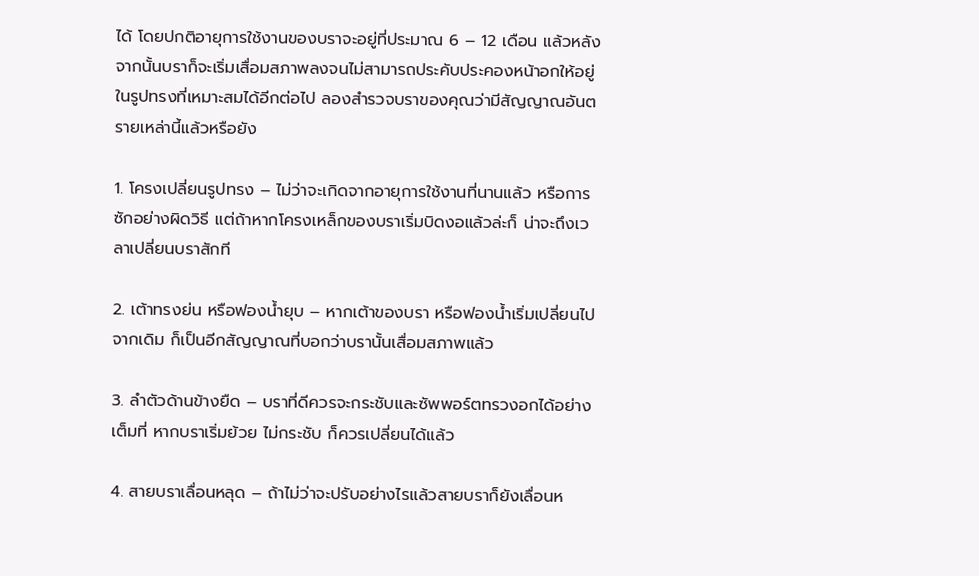ได้ โดยปกติอายุการใช้งานของบราจะอยู่ที่ประมาณ 6 – 12 เดือน แล้วหลังจากนั้นบราก็จะเริ่มเสื่อมสภาพลงจนไม่สามารถประคับประคองหน้าอกให้อยู่ในรูปทรงที่เหมาะสมได้อีกต่อไป ลองสำรวจบราของคุณว่ามีสัญญาณอันตรายเหล่านี้แล้วหรือยัง

1. โครงเปลี่ยนรูปทรง – ไม่ว่าจะเกิดจากอายุการใช้งานที่นานแล้ว หรือการซักอย่างผิดวิธี แต่ถ้าหากโครงเหล็กของบราเริ่มบิดงอแล้วล่ะก็ น่าจะถึงเวลาเปลี่ยนบราสักที

2. เต้าทรงย่น หรือฟองน้ำยุบ – หากเต้าของบรา หรือฟองน้ำเริ่มเปลี่ยนไปจากเดิม ก็เป็นอีกสัญญาณที่บอกว่าบรานั้นเสื่อมสภาพแล้ว

3. ลำตัวด้านข้างยืด – บราที่ดีควรจะกระชับและซัพพอร์ตทรวงอกได้อย่างเต็มที่ หากบราเริ่มย้วย ไม่กระชับ ก็ควรเปลี่ยนได้แล้ว

4. สายบราเลื่อนหลุด – ถ้าไม่ว่าจะปรับอย่างไรแล้วสายบราก็ยังเลื่อนห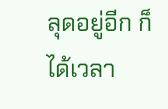ลุดอยู่อีก ก็ได้เวลา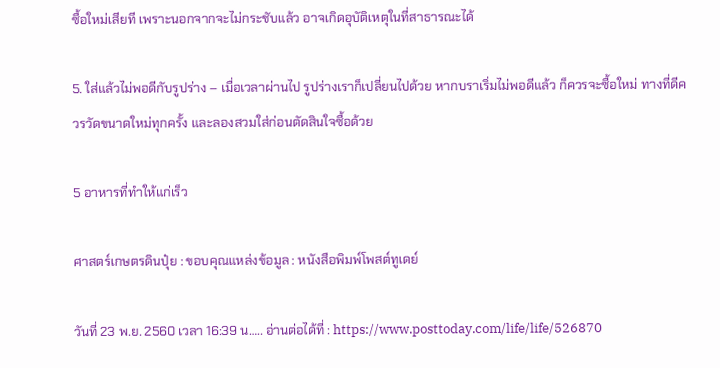ซื้อใหม่เสียที เพราะนอกจากจะไม่กระชับแล้ว อาจเกิดอุบัติเหตุในที่สาธารณะได้

5. ใส่แล้วไม่พอดีกับรูปร่าง – เมื่อเวลาผ่านไป รูปร่างเราก็เปลี่ยนไปด้วย หากบราเริ่มไม่พอดีแล้ว ก็ควรจะซื้อใหม่ ทางที่ดีควรวัดขนาดใหม่ทุกครั้ง และลองสวมใส่ก่อนตัดสินใจซื้อด้วย

5 อาหารที่ทำให้แก่เร็ว

ศาสตร์เกษตรดินปุ๋ย : ขอบคุณแหล่งข้อมูล : หนังสือพิมพ์โพสต์ทูเดย์

วันที่ 23 พ.ย. 2560 เวลา 16:39 น….. อ่านต่อได้ที่ : https://www.posttoday.com/life/life/526870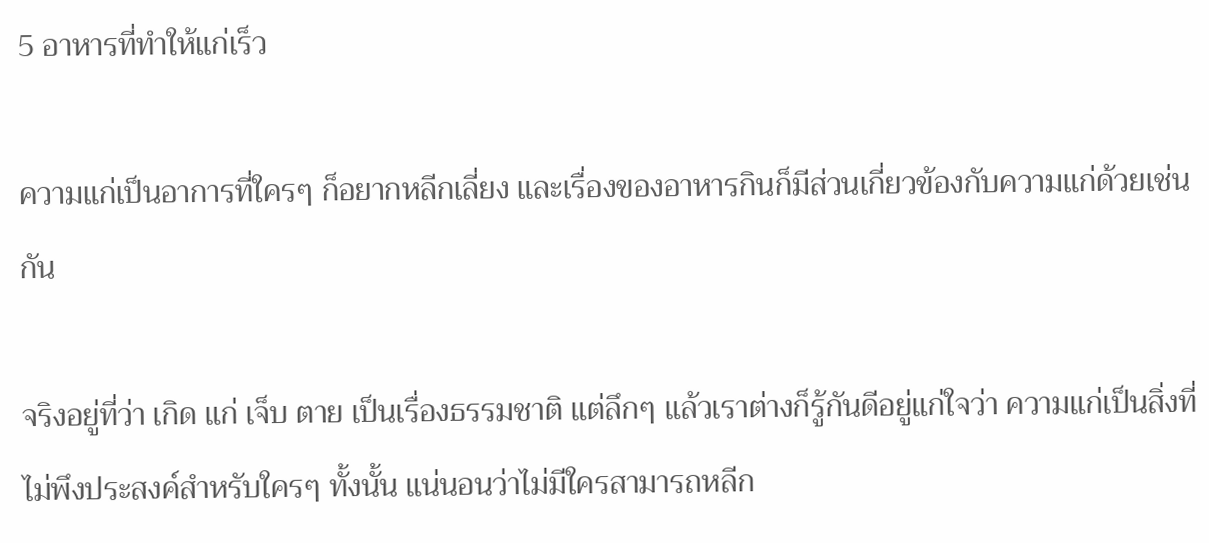5 อาหารที่ทำให้แก่เร็ว

ความแก่เป็นอาการที่ใครๆ ก็อยากหลีกเลี่ยง และเรื่องของอาหารกินก็มีส่วนเกี่ยวข้องกับความแก่ด้วยเช่นกัน

จริงอยู่ที่ว่า เกิด แก่ เจ็บ ตาย เป็นเรื่องธรรมชาติ แต่ลึกๆ แล้วเราต่างก็รู้กันดีอยู่แก่ใจว่า ความแก่เป็นสิ่งที่ไม่พึงประสงค์สำหรับใครๆ ทั้งนั้น แน่นอนว่าไม่มีใครสามารถหลีก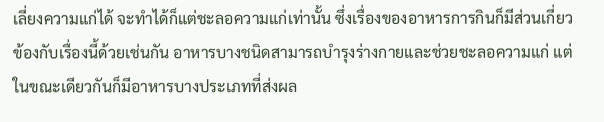เลี่ยงความแก่ได้ จะทำได้ก็แต่ชะลอความแก่เท่านั้น ซึ่งเรื่องของอาหารการกินก็มีส่วนเกี่ยวข้องกับเรื่องนี้ด้วยเช่นกัน อาหารบางชนิดสามารถบำรุงร่างกายและช่วยชะลอความแก่ แต่ในขณะเดียวกันก็มีอาหารบางประเภทที่ส่งผล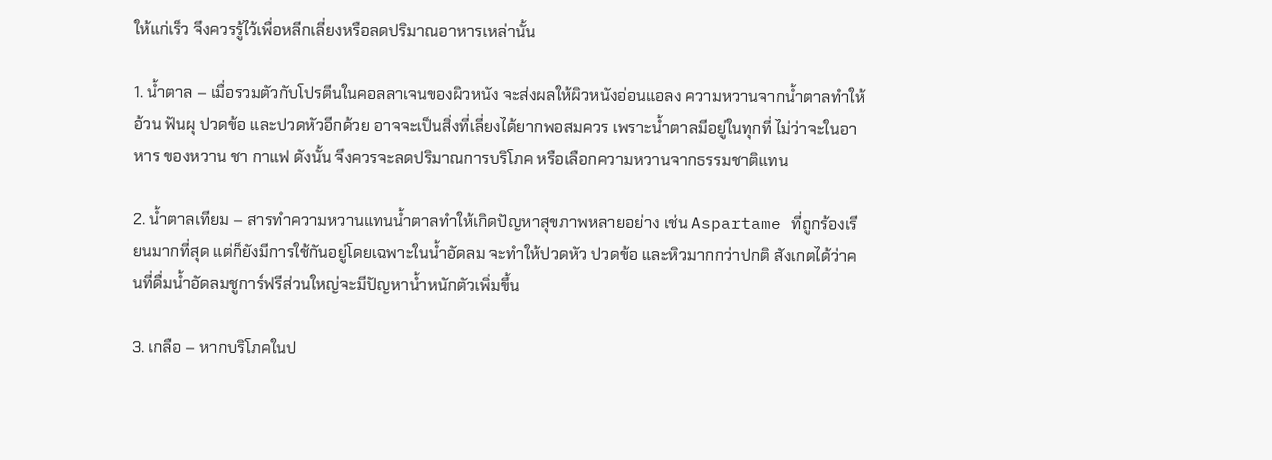ให้แก่เร็ว จึงควรรู้ไว้เพื่อหลีกเลี่ยงหรือลดปริมาณอาหารเหล่านั้น

1. น้ำตาล – เมื่อรวมตัวกับโปรตีนในคอลลาเจนของผิวหนัง จะส่งผลให้ผิวหนังอ่อนแอลง ความหวานจากน้ำตาลทำให้อ้วน ฟันผุ ปวดข้อ และปวดหัวอีกด้วย อาจจะเป็นสิ่งที่เลี่ยงได้ยากพอสมควร เพราะน้ำตาลมีอยู่ในทุกที่ ไม่ว่าจะในอาหาร ของหวาน ชา กาแฟ ดังนั้น จึงควรจะลดปริมาณการบริโภค หรือเลือกความหวานจากธรรมชาติแทน

2. น้ำตาลเทียม – สารทำความหวานแทนน้ำตาลทำให้เกิดปัญหาสุขภาพหลายอย่าง เช่น Aspartame ที่ถูกร้องเรียนมากที่สุด แต่ก็ยังมีการใช้กันอยู่โดยเฉพาะในน้ำอัดลม จะทำให้ปวดหัว ปวดข้อ และหิวมากกว่าปกติ สังเกตได้ว่าคนที่ดื่มน้ำอัดลมชูการ์ฟรีส่วนใหญ่จะมีปัญหาน้ำหนักตัวเพิ่มขึ้น

3. เกลือ – หากบริโภคในป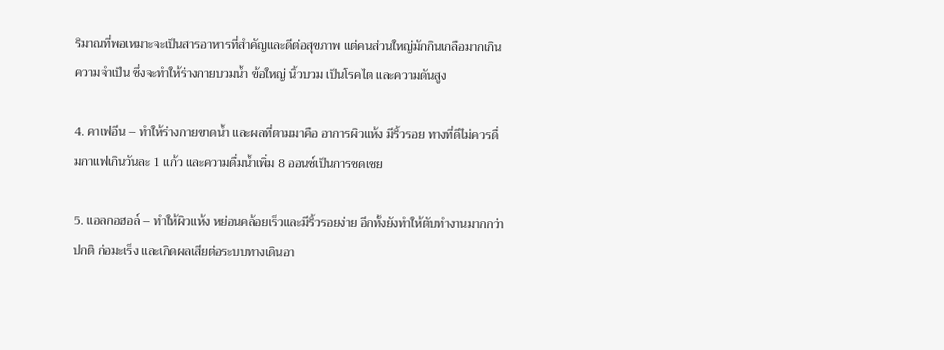ริมาณที่พอเหมาะจะเป็นสารอาหารที่สำคัญและดีต่อสุขภาพ แต่คนส่วนใหญ่มักกินเกลือมากเกินความจำเป็น ซึ่งจะทำให้ร่างกายบวมน้ำ ข้อใหญ่ นิ้วบวม เป็นโรคไต และความดันสูง

4. คาเฟอีน – ทำให้ร่างกายขาดน้ำ และผลที่ตามมาคือ อาการผิวแห้ง มีริ้วรอย ทางที่ดีไม่ควรดื่มกาแฟเกินวันละ 1 แก้ว และความดื่มน้ำเพิ่ม 8 ออนซ์เป็นการชดเชย

5. แอลกอฮอล์ – ทำให้ผิวแห้ง หย่อนคล้อยเร็วและมีริ้วรอยง่าย อีกทั้งยังทำให้ตับทำงานมากกว่าปกติ ก่อมะเร็ง และเกิดผลเสียต่อระบบทางเดินอา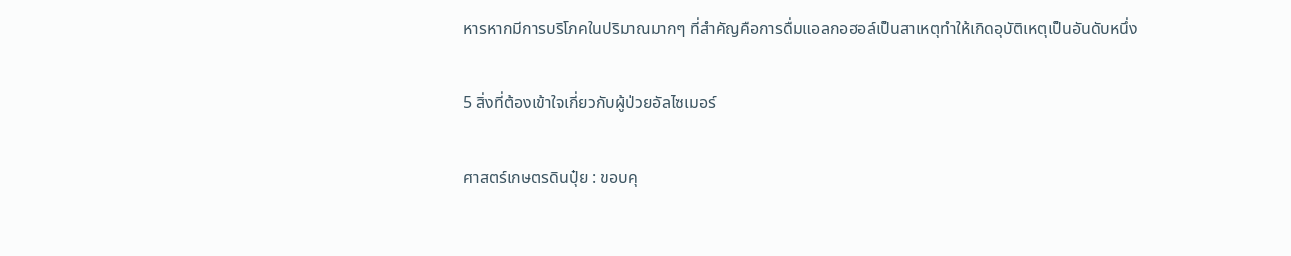หารหากมีการบริโภคในปริมาณมากๆ ที่สำคัญคือการดื่มแอลกอฮอล์เป็นสาเหตุทำให้เกิดอุบัติเหตุเป็นอันดับหนึ่ง

5 สิ่งที่ต้องเข้าใจเกี่ยวกับผู้ป่วยอัลไซเมอร์

ศาสตร์เกษตรดินปุ๋ย : ขอบคุ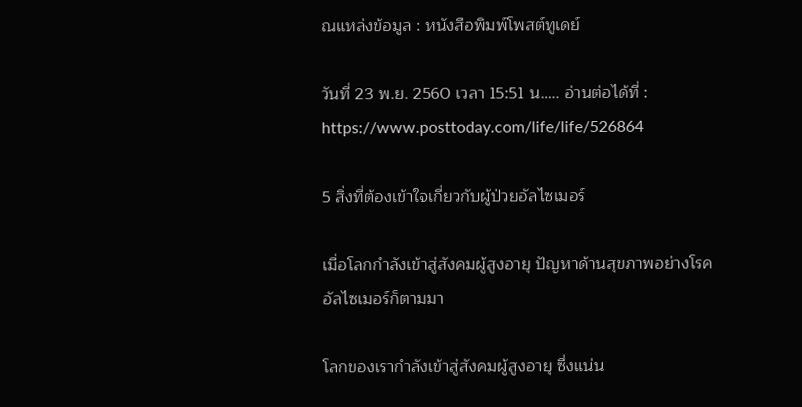ณแหล่งข้อมูล : หนังสือพิมพ์โพสต์ทูเดย์

วันที่ 23 พ.ย. 2560 เวลา 15:51 น….. อ่านต่อได้ที่ : https://www.posttoday.com/life/life/526864

5 สิ่งที่ต้องเข้าใจเกี่ยวกับผู้ป่วยอัลไซเมอร์

เมื่อโลกกำลังเข้าสู่สังคมผู้สูงอายุ ปัญหาด้านสุขภาพอย่างโรคอัลไซเมอร์ก็ตามมา

โลกของเรากำลังเข้าสู่สังคมผู้สูงอายุ ซึ่งแน่น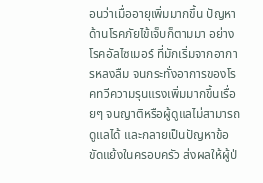อนว่าเมื่ออายุเพิ่มมากขึ้น ปัญหาด้านโรคภัยไข้เจ็บก็ตามมา อย่าง โรคอัลไซเมอร์ ที่มักเริ่มจากอาการหลงลืม จนกระทั่งอาการของโรคทวีความรุนแรงเพิ่มมากขึ้นเรื่อยๆ จนญาติหรือผู้ดูแลไม่สามารถดูแลได้ และกลายเป็นปัญหาข้อขัดแย้งในครอบครัว ส่งผลให้ผู้ป่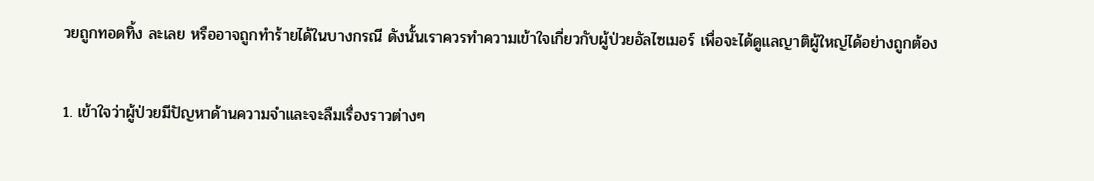วยถูกทอดทิ้ง ละเลย หรืออาจถูกทำร้ายได้ในบางกรณี ดังนั้นเราควรทำความเข้าใจเกี่ยวกับผู้ป่วยอัลไซเมอร์ เพื่อจะได้ดูแลญาติผู้ใหญ่ได้อย่างถูกต้อง

1. เข้าใจว่าผู้ป่วยมีปัญหาด้านความจำและจะลืมเรื่องราวต่างๆ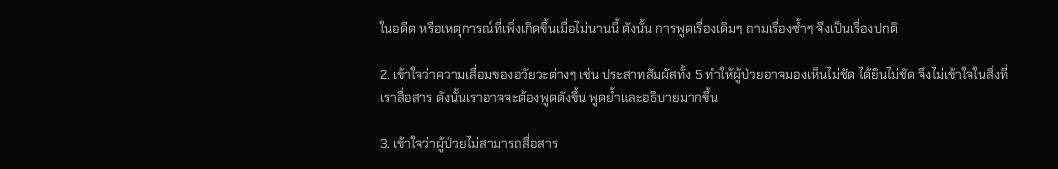ในอดีต หรือเหตุการณ์ที่เพิ่งเกิดขึ้นเมื่อไม่นานนี้ ดังนั้น การพูดเรื่องเดิมๆ ถามเรื่องซ้ำๆ จึงเป็นเรื่องปกติ

2. เข้าใจว่าความเสื่อมของอวัยวะต่างๆ เช่น ประสาทสัมผัสทั้ง 5 ทำให้ผู้ป่วยอาจมองเห็นไม่ชัด ได้ยินไม่ชัด จึงไม่เข้าใจในสิ่งที่เราสื่อสาร ดังนั้นเราอาจจะต้องพูดดังขึ้น พูดย้ำและอธิบายมากขึ้น

3. เข้าใจว่าผู้ป่วยไม่สามารถสื่อสาร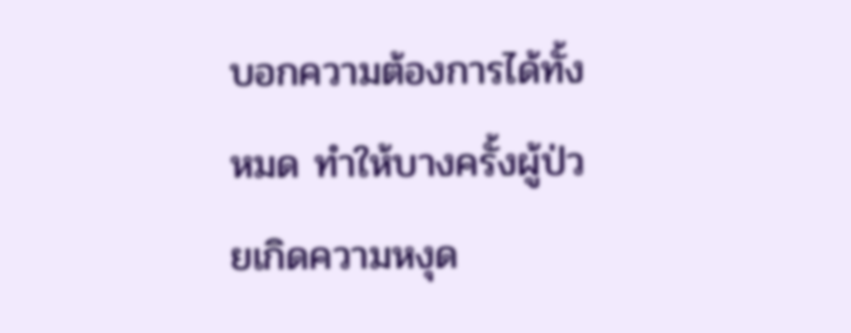บอกความต้องการได้ทั้งหมด ทำให้บางครั้งผู้ป่วยเกิดความหงุด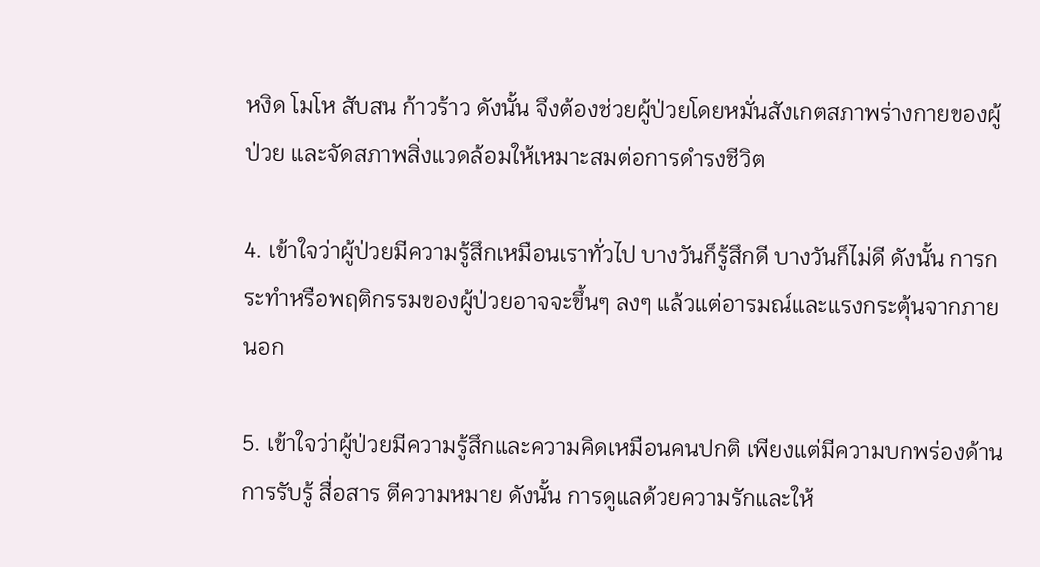หงิด โมโห สับสน ก้าวร้าว ดังนั้น จึงต้องช่วยผู้ป่วยโดยหมั่นสังเกตสภาพร่างกายของผู้ป่วย และจัดสภาพสิ่งแวดล้อมให้เหมาะสมต่อการดำรงชีวิต

4. เข้าใจว่าผู้ป่วยมีความรู้สึกเหมือนเราทั่วไป บางวันก็รู้สึกดี บางวันก็ไม่ดี ดังนั้น การกระทำหรือพฤติกรรมของผู้ป่วยอาจจะขึ้นๆ ลงๆ แล้วแต่อารมณ์และแรงกระตุ้นจากภายนอก

5. เข้าใจว่าผู้ป่วยมีความรู้สึกและความคิดเหมือนคนปกติ เพียงแต่มีความบกพร่องด้านการรับรู้ สื่อสาร ตีความหมาย ดังนั้น การดูแลด้วยความรักและให้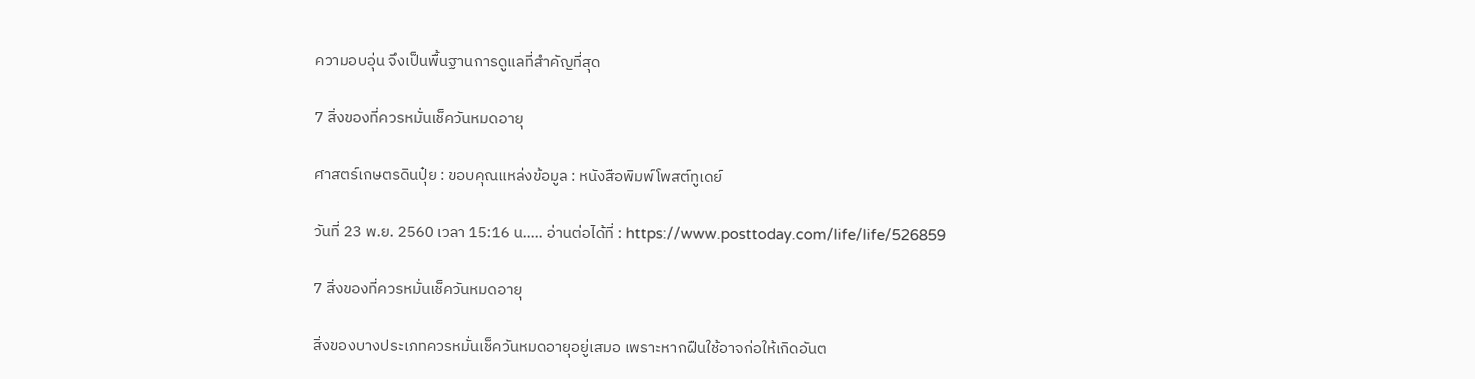ความอบอุ่น จึงเป็นพื้นฐานการดูแลที่สำคัญที่สุด

7 สิ่งของที่ควรหมั่นเช็ควันหมดอายุ

ศาสตร์เกษตรดินปุ๋ย : ขอบคุณแหล่งข้อมูล : หนังสือพิมพ์โพสต์ทูเดย์

วันที่ 23 พ.ย. 2560 เวลา 15:16 น….. อ่านต่อได้ที่ : https://www.posttoday.com/life/life/526859

7 สิ่งของที่ควรหมั่นเช็ควันหมดอายุ

สิ่งของบางประเภทควรหมั่นเช็ควันหมดอายุอยู่เสมอ เพราะหากฝืนใช้อาจก่อให้เกิดอันต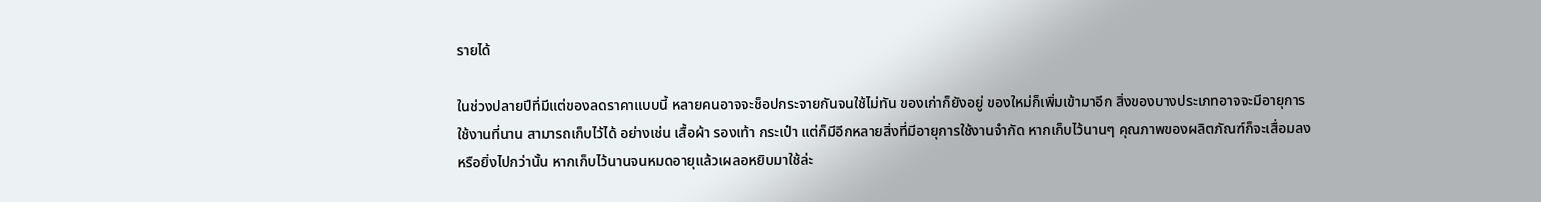รายได้

ในช่วงปลายปีที่มีแต่ของลดราคาแบบนี้ หลายคนอาจจะช็อปกระจายกันจนใช้ไม่ทัน ของเก่าก็ยังอยู่ ของใหม่ก็เพิ่มเข้ามาอีก สิ่งของบางประเภทอาจจะมีอายุการใช้งานที่นาน สามารถเก็บไว้ได้ อย่างเช่น เสื้อผ้า รองเท้า กระเป๋า แต่ก็มีอีกหลายสิ่งที่มีอายุการใช้งานจำกัด หากเก็บไว้นานๆ คุณภาพของผลิตภัณฑ์ก็จะเสื่อมลง หรือยิ่งไปกว่านั้น หากเก็บไว้นานจนหมดอายุแล้วเผลอหยิบมาใช้ล่ะ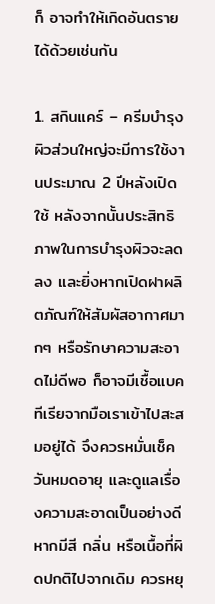ก็ อาจทำให้เกิดอันตรายได้ด้วยเช่นกัน

1. สกินแคร์ – ครีมบำรุงผิวส่วนใหญ่จะมีการใช้งานประมาณ 2 ปีหลังเปิดใช้ หลังจากนั้นประสิทธิภาพในการบำรุงผิวจะลดลง และยิ่งหากเปิดฝาผลิตภัณฑ์ให้สัมผัสอากาศมากๆ หรือรักษาความสะอาดไม่ดีพอ ก็อาจมีเชื้อแบคทีเรียจากมือเราเข้าไปสะสมอยู่ได้ จึงควรหมั่นเช็ควันหมดอายุ และดูแลเรื่องความสะอาดเป็นอย่างดี หากมีสี กลิ่น หรือเนื้อที่ผิดปกติไปจากเดิม ควรหยุ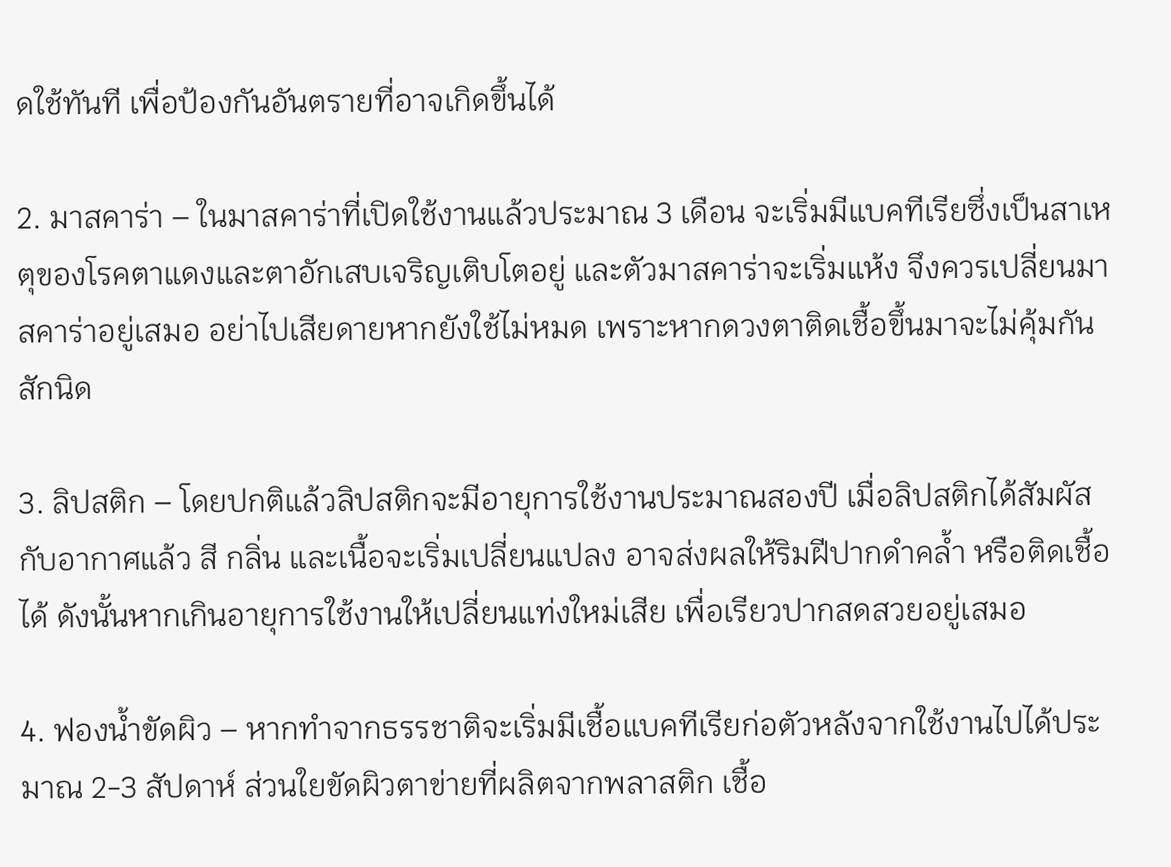ดใช้ทันที เพื่อป้องกันอันตรายที่อาจเกิดขึ้นได้

2. มาสคาร่า – ในมาสคาร่าที่เปิดใช้งานแล้วประมาณ 3 เดือน จะเริ่มมีแบคทีเรียซึ่งเป็นสาเหตุของโรคตาแดงและตาอักเสบเจริญเติบโตอยู่ และตัวมาสคาร่าจะเริ่มแห้ง จึงควรเปลี่ยนมาสคาร่าอยู่เสมอ อย่าไปเสียดายหากยังใช้ไม่หมด เพราะหากดวงตาติดเชื้อขึ้นมาจะไม่คุ้มกันสักนิด

3. ลิปสติก – โดยปกติแล้วลิปสติกจะมีอายุการใช้งานประมาณสองปี เมื่อลิปสติกได้สัมผัสกับอากาศแล้ว สี กลิ่น และเนื้อจะเริ่มเปลี่ยนแปลง อาจส่งผลให้ริมฝีปากดำคล้ำ หรือติดเชื้อได้ ดังนั้นหากเกินอายุการใช้งานให้เปลี่ยนแท่งใหม่เสีย เพื่อเรียวปากสดสวยอยู่เสมอ

4. ฟองน้ำขัดผิว – หากทำจากธรรชาติจะเริ่มมีเชื้อแบคทีเรียก่อตัวหลังจากใช้งานไปได้ประมาณ 2-3 สัปดาห์ ส่วนใยขัดผิวตาข่ายที่ผลิตจากพลาสติก เชื้อ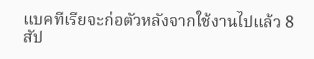แบคทีเรียจะก่อตัวหลังจากใช้งานไปแล้ว 8 สัป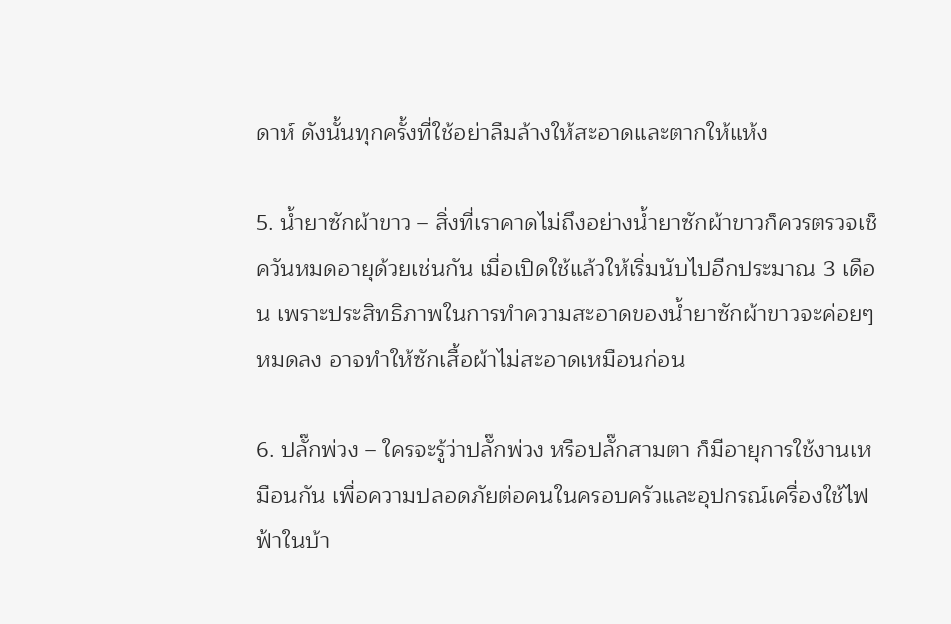ดาห์ ดังนั้นทุกครั้งที่ใช้อย่าลืมล้างให้สะอาดและตากให้แห้ง

5. น้ำยาซักผ้าขาว – สิ่งที่เราคาดไม่ถึงอย่างน้ำยาซักผ้าขาวก็ควรตรวจเช็ควันหมดอายุด้วยเช่นกัน เมื่อเปิดใช้แล้วให้เริ่มนับไปอีกประมาณ 3 เดือน เพราะประสิทธิภาพในการทำความสะอาดของน้ำยาซักผ้าขาวจะค่อยๆ หมดลง อาจทำให้ซักเสื้อผ้าไม่สะอาดเหมือนก่อน

6. ปลั๊กพ่วง – ใครจะรู้ว่าปลั๊กพ่วง หรือปลั๊กสามตา ก็มีอายุการใช้งานเหมือนกัน เพื่อความปลอดภัยต่อคนในครอบครัวและอุปกรณ์เครื่องใช้ไฟฟ้าในบ้า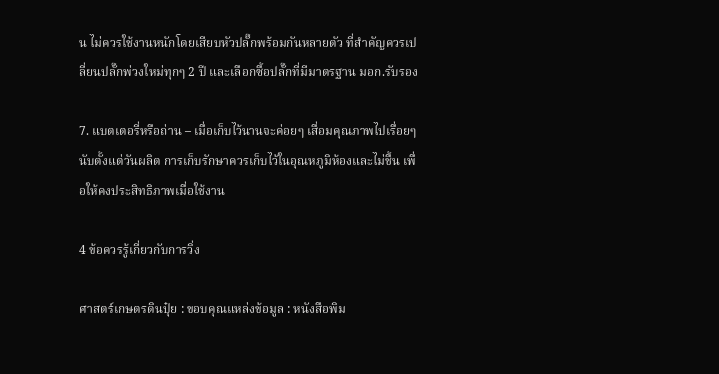น ไม่ควรใช้งานหนักโดยเสียบหัวปลั๊กพร้อมกันหลายตัว ที่สำคัญควรเปลี่ยนปลั๊กพ่วงใหม่ทุกๆ 2 ปี และเลือกซื้อปลั๊กที่มีมาตรฐาน มอก.รับรอง

7. แบตเตอรี่หรือถ่าน – เมื่อเก็บไว้นานจะค่อยๆ เสื่อมคุณภาพไปเรื่อยๆ นับตั้งแต่วันผลิต การเก็บรักษาควรเก็บไว้ในอุณหภูมิห้องและไม่ชื้น เพื่อให้คงประสิทธิภาพเมื่อใช้งาน

4 ข้อควรรู้เกี่ยวกับการวิ่ง

ศาสตร์เกษตรดินปุ๋ย : ขอบคุณแหล่งข้อมูล : หนังสือพิม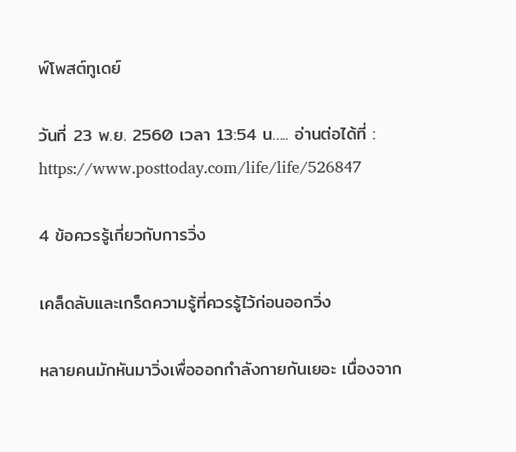พ์โพสต์ทูเดย์

วันที่ 23 พ.ย. 2560 เวลา 13:54 น….. อ่านต่อได้ที่ : https://www.posttoday.com/life/life/526847

4 ข้อควรรู้เกี่ยวกับการวิ่ง

เคล็ดลับและเกร็ดความรู้ที่ควรรู้ไว้ก่อนออกวิ่ง

หลายคนมักหันมาวิ่งเพื่อออกกำลังกายกันเยอะ เนื่องจาก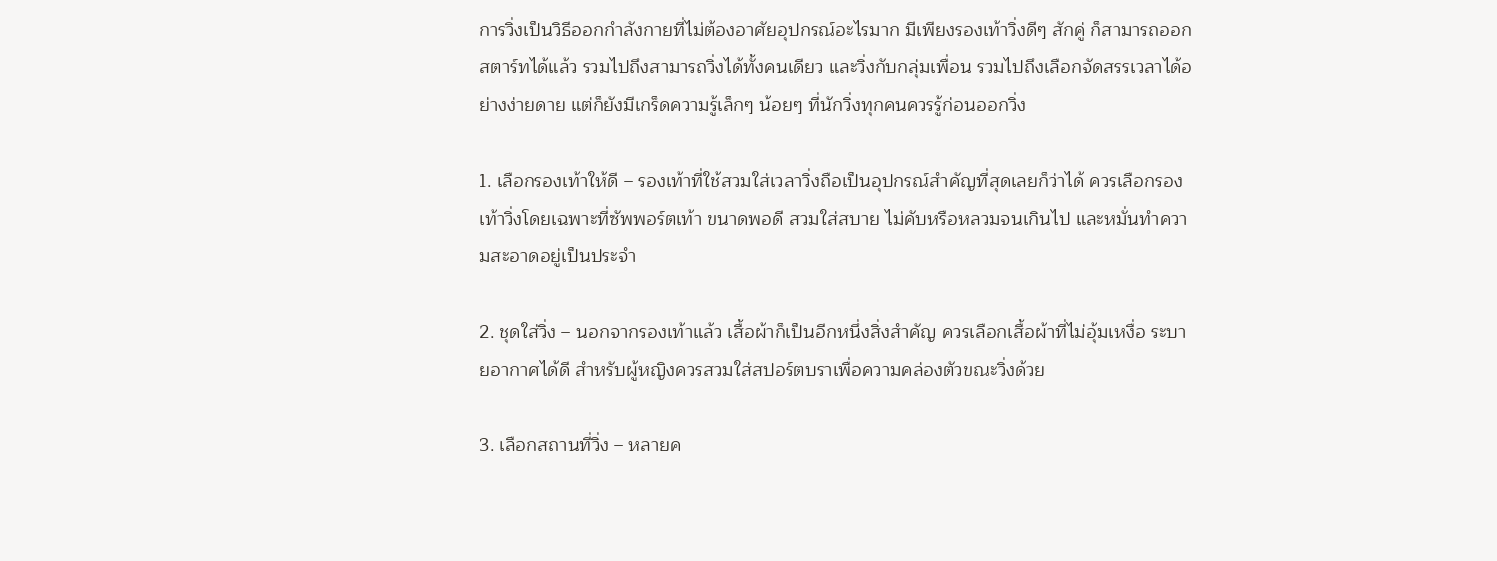การวิ่งเป็นวิธีออกกำลังกายที่ไม่ต้องอาศัยอุปกรณ์อะไรมาก มีเพียงรองเท้าวิ่งดีๆ สักคู่ ก็สามารถออกสตาร์ทได้แล้ว รวมไปถึงสามารถวิ่งได้ทั้งคนเดียว และวิ่งกับกลุ่มเพื่อน รวมไปถึงเลือกจัดสรรเวลาได้อย่างง่ายดาย แต่ก็ยังมีเกร็ดความรู้เล็กๆ น้อยๆ ที่นักวิ่งทุกคนควรรู้ก่อนออกวิ่ง

1. เลือกรองเท้าให้ดี – รองเท้าที่ใช้สวมใส่เวลาวิ่งถือเป็นอุปกรณ์สำคัญที่สุดเลยก็ว่าได้ ควรเลือกรองเท้าวิ่งโดยเฉพาะที่ซัพพอร์ตเท้า ขนาดพอดี สวมใส่สบาย ไม่คับหรือหลวมจนเกินไป และหมั่นทำความสะอาดอยู่เป็นประจำ

2. ชุดใส่วิ่ง – นอกจากรองเท้าแล้ว เสื้อผ้าก็เป็นอีกหนึ่งสิ่งสำคัญ ควรเลือกเสื้อผ้าที่ไม่อุ้มเหงื่อ ระบายอากาศได้ดี สำหรับผู้หญิงควรสวมใส่สปอร์ตบราเพื่อความคล่องตัวขณะวิ่งด้วย

3. เลือกสถานที่วิ่ง – หลายค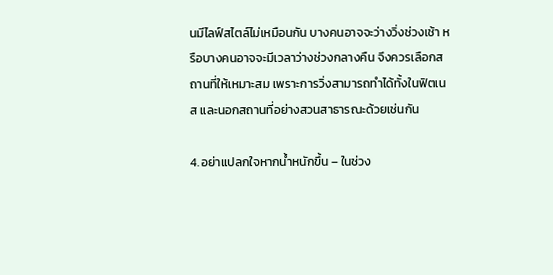นมีไลฟ์สไตล์ไม่เหมือนกัน บางคนอาจจะว่างวิ่งช่วงเช้า หรือบางคนอาจจะมีเวลาว่างช่วงกลางคืน จึงควรเลือกสถานที่ให้เหมาะสม เพราะการวิ่งสามารถทำได้ทั้งในฟิตเนส และนอกสถานที่อย่างสวนสาธารณะด้วยเช่นกัน

4. อย่าแปลกใจหากน้ำหนักขึ้น – ในช่วง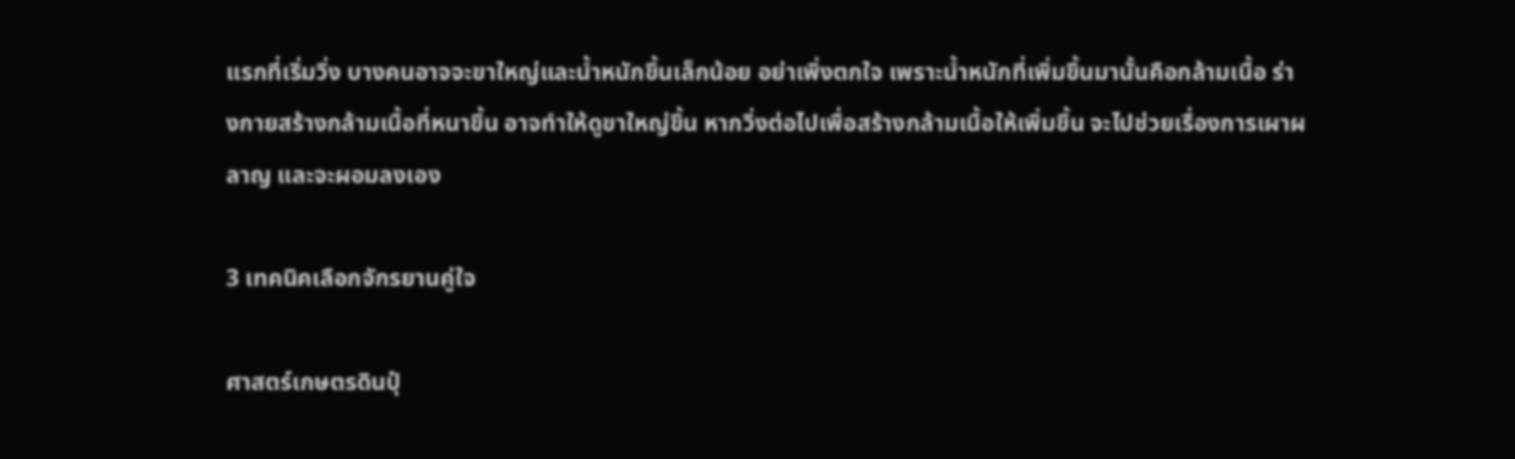แรกที่เริ่มวิ่ง บางคนอาจจะขาใหญ่และน้ำหนักขึ้นเล็กน้อย อย่าเพิ่งตกใจ เพราะน้ำหนักที่เพิ่มขึ้นมานั้นคือกล้ามเนื้อ ร่างกายสร้างกล้ามเนื้อที่หนาขึ้น อาจทำให้ดูขาใหญ่ขึ้น หากวิ่งต่อไปเพื่อสร้างกล้ามเนื้อให้เพิ่มขึ้น จะไปช่วยเรื่องการเผาผลาญ และจะผอมลงเอง

3 เทคนิคเลือกจักรยานคู่ใจ

ศาสตร์เกษตรดินปุ๋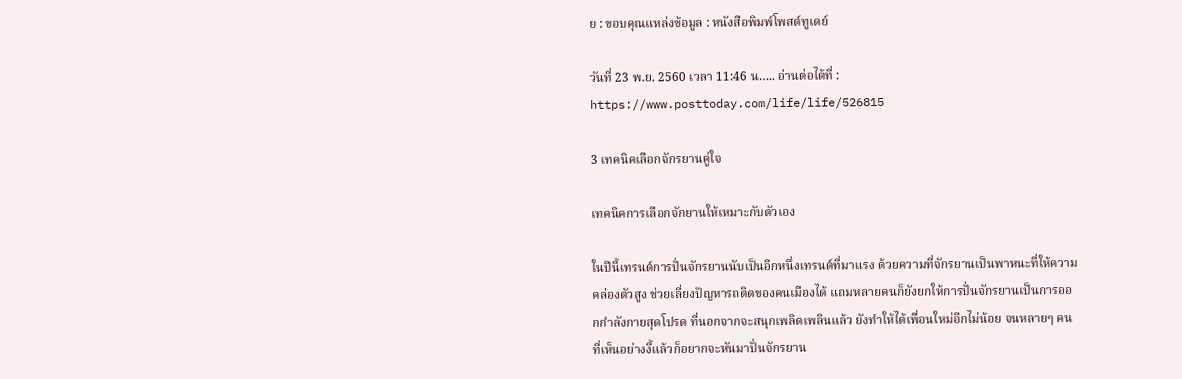ย : ขอบคุณแหล่งข้อมูล : หนังสือพิมพ์โพสต์ทูเดย์

วันที่ 23 พ.ย. 2560 เวลา 11:46 น….. อ่านต่อได้ที่ : https://www.posttoday.com/life/life/526815

3 เทคนิคเลือกจักรยานคู่ใจ

เทคนิคการเลือกจักยานให้เหมาะกับตัวเอง

ในปีนี้เทรนด์การปั่นจักรยานนับเป็นอีกหนึ่งเทรนด์ที่มาแรง ด้วยความที่จักรยานเป็นพาหนะที่ให้ความคล่องตัวสูง ช่วยเลี่ยงปัญหารถติดของคนเมืองได้ แถมหลายคนก็ยังยกให้การปั่นจักรยานเป็นการออกกำลังกายสุดโปรด ที่นอกจากจะสนุกเพลิดเพลินแล้ว ยังทำให้ได้เพื่อนใหม่อีกไม่น้อย จนหลายๆ คนที่เห็นอย่างงี้แล้วก็อยากจะหันมาปั่นจักรยาน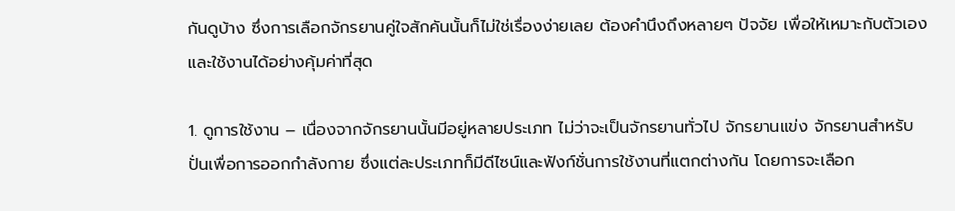กันดูบ้าง ซึ่งการเลือกจักรยานคู่ใจสักคันนั้นก็ไม่ใช่เรื่องง่ายเลย ต้องคำนึงถึงหลายๆ ปัจจัย เพื่อให้เหมาะกับตัวเอง และใช้งานได้อย่างคุ้มค่าที่สุด

1. ดูการใช้งาน – เนื่องจากจักรยานนั้นมีอยู่หลายประเภท ไม่ว่าจะเป็นจักรยานทั่วไป จักรยานแข่ง จักรยานสำหรับปั่นเพื่อการออกกำลังกาย ซึ่งแต่ละประเภทก็มีดีไซน์และฟังก์ชั่นการใช้งานที่แตกต่างกัน โดยการจะเลือก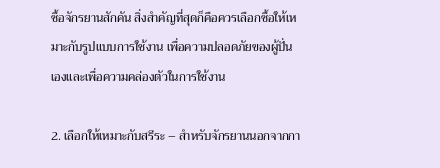ซื้อจักรยานสักคัน สิ่งสำคัญที่สุดก็คือควรเลือกซื้อให้เหมาะกับรูปแบบการใช้งาน เพื่อความปลอดภัยของผู้ปั่นเองและเพื่อความคล่องตัวในการใช้งาน

2. เลือกให้เหมาะกับสรีระ – สำหรับจักรยานนอกจากกา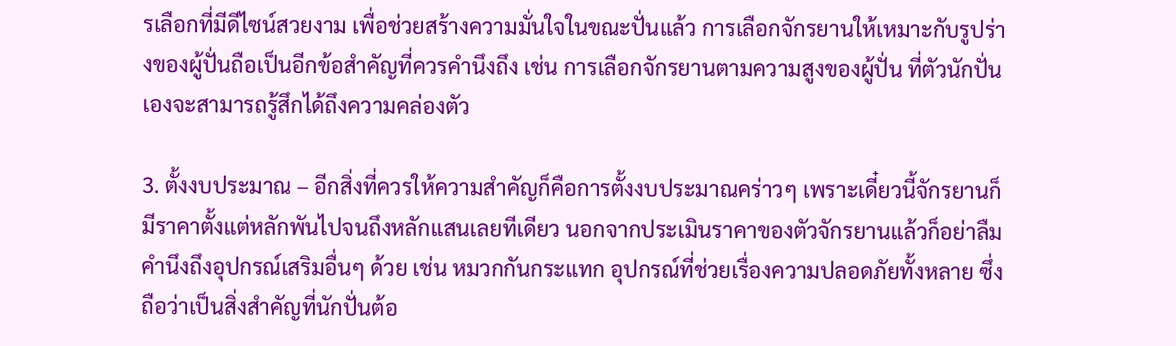รเลือกที่มีดีไซน์สวยงาม เพื่อช่วยสร้างความมั่นใจในขณะปั่นแล้ว การเลือกจักรยานให้เหมาะกับรูปร่างของผู้ปั่นถือเป็นอีกข้อสำคัญที่ควรคำนึงถึง เช่น การเลือกจักรยานตามความสูงของผู้ปั่น ที่ตัวนักปั่นเองจะสามารถรู้สึกได้ถึงความคล่องตัว

3. ตั้งงบประมาณ – อีกสิ่งที่ควรให้ความสำคัญก็คือการตั้งงบประมาณคร่าวๆ เพราะเดี๋ยวนี้จักรยานก็มีราคาตั้งแต่หลักพันไปจนถึงหลักแสนเลยทีเดียว นอกจากประเมินราคาของตัวจักรยานแล้วก็อย่าลืมคำนึงถึงอุปกรณ์เสริมอื่นๆ ด้วย เช่น หมวกกันกระแทก อุปกรณ์ที่ช่วยเรื่องความปลอดภัยทั้งหลาย ซึ่งถือว่าเป็นสิ่งสำคัญที่นักปั่นต้อ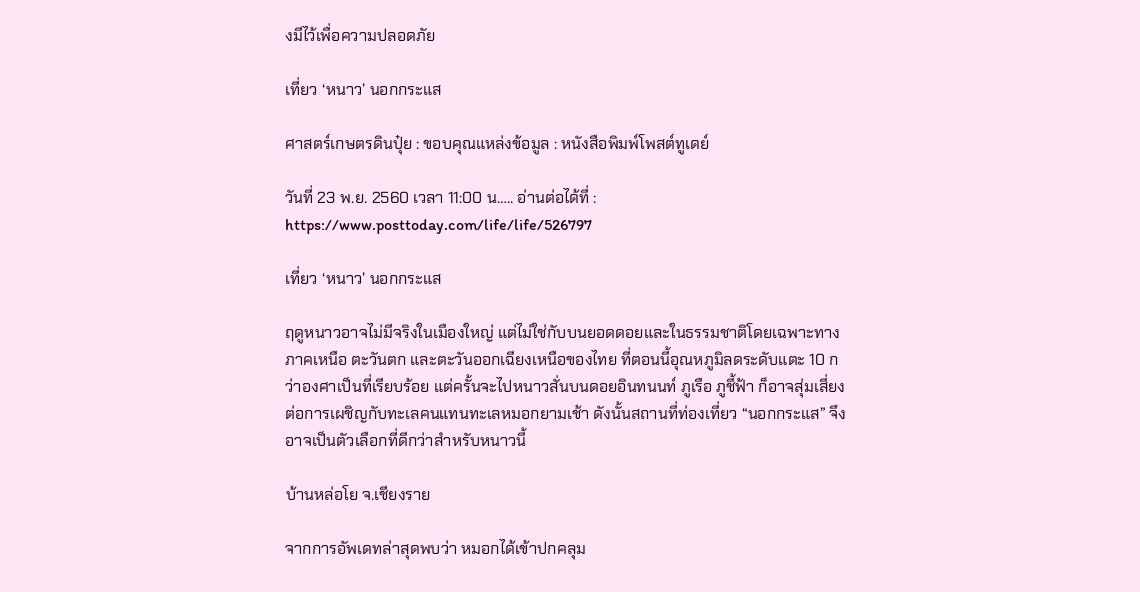งมีไว้เพื่อความปลอดภัย

เที่ยว ‘หนาว’ นอกกระแส

ศาสตร์เกษตรดินปุ๋ย : ขอบคุณแหล่งข้อมูล : หนังสือพิมพ์โพสต์ทูเดย์

วันที่ 23 พ.ย. 2560 เวลา 11:00 น….. อ่านต่อได้ที่ : https://www.posttoday.com/life/life/526797

เที่ยว ‘หนาว’ นอกกระแส

ฤดูหนาวอาจไม่มีจริงในเมืองใหญ่ แต่ไม่ใช่กับบนยอดดอยและในธรรมชาติโดยเฉพาะทางภาคเหนือ ตะวันตก และตะวันออกเฉียงเหนือของไทย ที่ตอนนี้อุณหภูมิลดระดับแตะ 10 กว่าองศาเป็นที่เรียบร้อย แต่ครั้นจะไปหนาวสั่นบนดอยอินทนนท์ ภูเรือ ภูชี้ฟ้า ก็อาจสุ่มเสี่ยงต่อการเผชิญกับทะเลคนแทนทะเลหมอกยามเช้า ดังนั้นสถานที่ท่องเที่ยว “นอกกระแส” จึงอาจเป็นตัวเลือกที่ดีกว่าสำหรับหนาวนี้

บ้านหล่อโย จ.เชียงราย

จากการอัพเดทล่าสุดพบว่า หมอกได้เข้าปกคลุม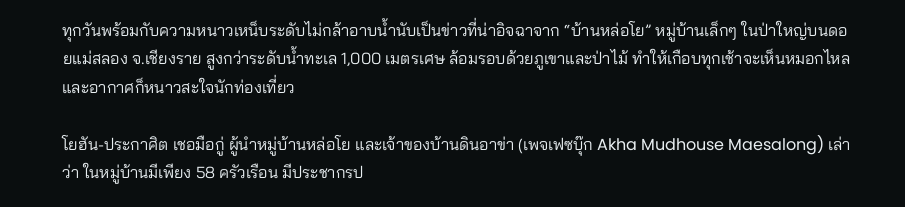ทุกวันพร้อมกับความหนาวเหน็บระดับไม่กล้าอาบน้ำนับเป็นข่าวที่น่าอิจฉาจาก “บ้านหล่อโย” หมู่บ้านเล็กๆ ในป่าใหญ่บนดอยแม่สลอง จ.เชียงราย สูงกว่าระดับน้ำทะเล 1,000 เมตรเศษ ล้อมรอบด้วยภูเขาและป่าไม้ ทำให้เกือบทุกเช้าจะเห็นหมอกไหล และอากาศก็หนาวสะใจนักท่องเที่ยว

โยฮัน-ประกาศิต เชอมือกู่ ผู้นำหมู่บ้านหล่อโย และเจ้าของบ้านดินอาข่า (เพจเฟซบุ๊ก Akha Mudhouse Maesalong) เล่าว่า ในหมู่บ้านมีเพียง 58 ครัวเรือน มีประชากรป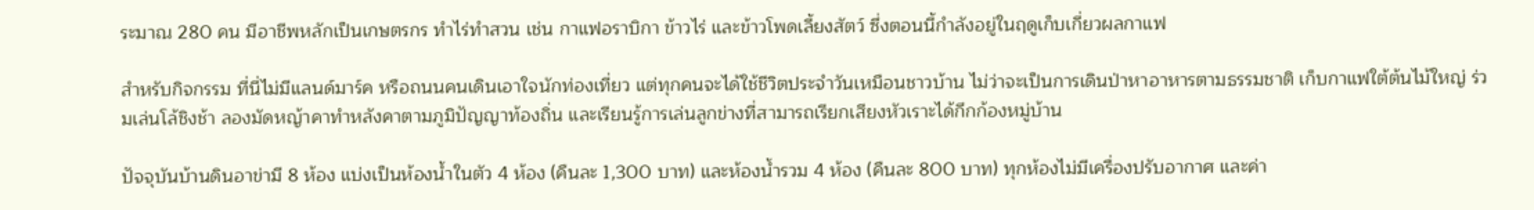ระมาณ 280 คน มีอาชีพหลักเป็นเกษตรกร ทำไร่ทำสวน เช่น กาแฟอราบิกา ข้าวไร่ และข้าวโพดเลี้ยงสัตว์ ซึ่งตอนนี้กำลังอยู่ในฤดูเก็บเกี่ยวผลกาแฟ

สำหรับกิจกรรม ที่นี่ไม่มีแลนด์มาร์ค หรือถนนคนเดินเอาใจนักท่องเที่ยว แต่ทุกคนจะได้ใช้ชีวิตประจำวันเหมือนชาวบ้าน ไม่ว่าจะเป็นการเดินป่าหาอาหารตามธรรมชาติ เก็บกาแฟใต้ต้นไม้ใหญ่ ร่วมเล่นโล้ชิงช้า ลองมัดหญ้าคาทำหลังคาตามภูมิปัญญาท้องถิ่น และเรียนรู้การเล่นลูกข่างที่สามารถเรียกเสียงหัวเราะได้กึกก้องหมู่บ้าน

ปัจจุบันบ้านดินอาข่ามี 8 ห้อง แบ่งเป็นห้องน้ำในตัว 4 ห้อง (คืนละ 1,300 บาท) และห้องน้ำรวม 4 ห้อง (คืนละ 800 บาท) ทุกห้องไม่มีเครื่องปรับอากาศ และค่า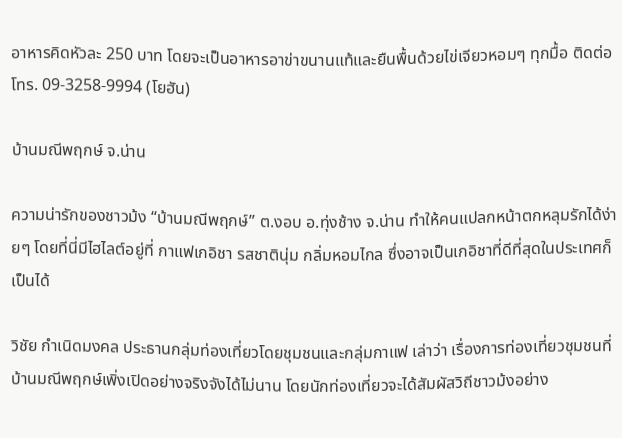อาหารคิดหัวละ 250 บาท โดยจะเป็นอาหารอาข่าขนานแท้และยืนพื้นด้วยไข่เจียวหอมๆ ทุกมื้อ ติดต่อโทร. 09-3258-9994 (โยฮัน)

บ้านมณีพฤกษ์ จ.น่าน

ความน่ารักของชาวม้ง “บ้านมณีพฤกษ์” ต.งอบ อ.ทุ่งช้าง จ.น่าน ทำให้คนแปลกหน้าตกหลุมรักได้ง่ายๆ โดยที่นี่มีไฮไลต์อยู่ที่ กาแฟเกอิชา รสชาตินุ่ม กลิ่มหอมไกล ซึ่งอาจเป็นเกอิชาที่ดีที่สุดในประเทศก็เป็นได้

วิชัย กำเนิดมงคล ประธานกลุ่มท่องเที่ยวโดยชุมชนและกลุ่มกาแฟ เล่าว่า เรื่องการท่องเที่ยวชุมชนที่บ้านมณีพฤกษ์เพิ่งเปิดอย่างจริงจังได้ไม่นาน โดยนักท่องเที่ยวจะได้สัมผัสวิถีชาวม้งอย่าง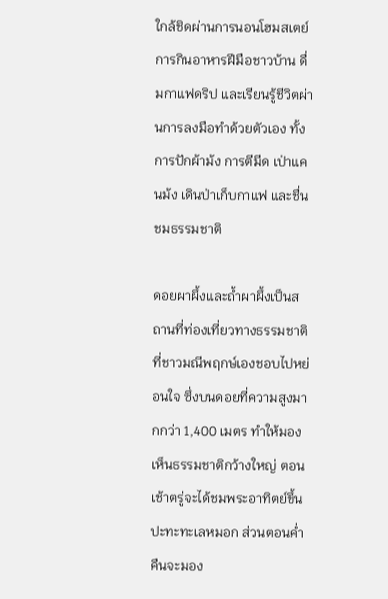ใกล้ชิดผ่านการนอนโฮมสเตย์ การกินอาหารฝีมือชาวบ้าน ดื่มกาแฟดริป และเรียนรู้ชีวิตผ่านการลงมือทำด้วยตัวเอง ทั้งการปักผ้าม้ง การตีมีด เป่าแคนม้ง เดินป่าเก็บกาแฟ และชื่นชมธรรมชาติ

ดอยผาผึ้งและถ้ำผาผึ้งเป็นสถานที่ท่องเที่ยวทางธรรมชาติที่ชาวมณีพฤกษ์เองชอบไปหย่อนใจ ซึ่งบนดอยที่ความสูงมากกว่า 1,400 เมตร ทำให้มองเห็นธรรมชาติกว้างใหญ่ ตอนเช้าตรู่จะได้ชมพระอาทิตย์ขึ้นปะทะทะเลหมอก ส่วนตอนค่ำคืนจะมอง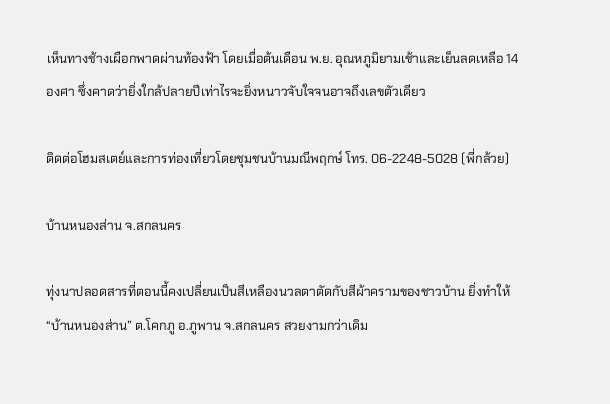เห็นทางช้างเผือกพาดผ่านท้องฟ้า โดยเมื่อต้นเดือน พ.ย. อุณหภูมิยามเช้าและเย็นลดเหลือ 14 องศา ซึ่งคาดว่ายิ่งใกล้ปลายปีเท่าไรจะยิ่งหนาวจับใจจนอาจถึงเลขตัวเดียว

ติดต่อโฮมสเตย์และการท่องเที่ยวโดยชุมชนบ้านมณีพฤกษ์ โทร. 06-2248-5028 (พี่กล้วย)

บ้านหนองส่าน จ.สกลนคร

ทุ่งนาปลอดสารที่ตอนนี้คงเปลี่ยนเป็นสีเหลืองนวลตาตัดกับสีผ้าครามของชาวบ้าน ยิ่งทำให้ “บ้านหนองส่าน” ต.โคกภู อ.ภูพาน จ.สกลนคร สวยงามกว่าเดิม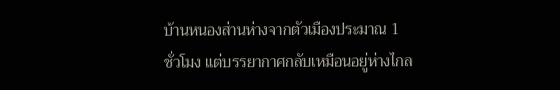บ้านหนองส่านห่างจากตัวเมืองประมาณ 1 ชั่วโมง แต่บรรยากาศกลับเหมือนอยู่ห่างไกล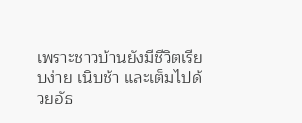เพราะชาวบ้านยังมีชีวิตเรียบง่าย เนิบช้า และเต็มไปด้วยอัธ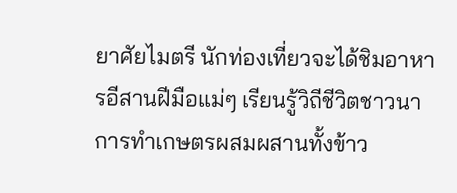ยาศัยไมตรี นักท่องเที่ยวจะได้ชิมอาหารอีสานฝีมือแม่ๆ เรียนรู้วิถีชีวิตชาวนา การทำเกษตรผสมผสานทั้งข้าว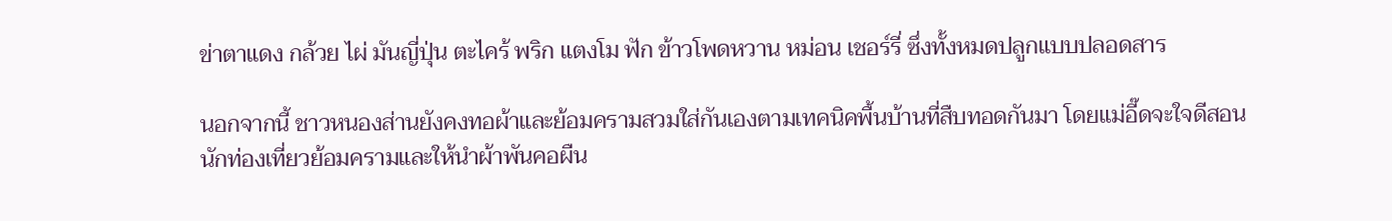ข่าตาแดง กล้วย ไผ่ มันญี่ปุ่น ตะไคร้ พริก แตงโม ฟัก ข้าวโพดหวาน หม่อน เชอร์รี่ ซึ่งทั้งหมดปลูกแบบปลอดสาร

นอกจากนี้ ชาวหนองส่านยังคงทอผ้าและย้อมครามสวมใส่กันเองตามเทคนิคพื้นบ้านที่สืบทอดกันมา โดยแม่อี๊ดจะใจดีสอนนักท่องเที่ยวย้อมครามและให้นำผ้าพันคอผืน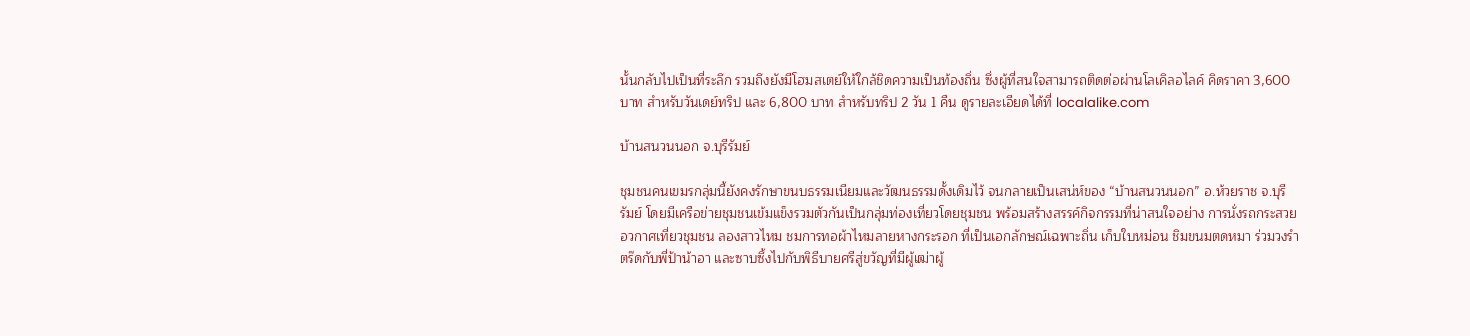นั้นกลับไปเป็นที่ระลึก รวมถึงยังมีโฮมสเตย์ให้ใกล้ชิดความเป็นท้องถิ่น ซึ่งผู้ที่สนใจสามารถติดต่อผ่านโลเคิลอไลค์ คิดราคา 3,600 บาท สำหรับวันเดย์ทริป และ 6,800 บาท สำหรับทริป 2 วัน 1 คืน ดูรายละเอียดได้ที่ localalike.com

บ้านสนวนนอก จ.บุรีรัมย์

ชุมชนคนเขมรกลุ่มนี้ยังคงรักษาขนบธรรมเนียมและวัฒนธรรมดั้งเดิมไว้ จนกลายเป็นเสน่ห์ของ “บ้านสนวนนอก” อ.ห้วยราช จ.บุรีรัมย์ โดยมีเครือข่ายชุมชนเข้มแข็งรวมตัวกันเป็นกลุ่มท่องเที่ยวโดยชุมชน พร้อมสร้างสรรค์กิจกรรมที่น่าสนใจอย่าง การนั่งรถกระสวยอวกาศเที่ยวชุมชน ลองสาวไหม ชมการทอผ้าไหมลายหางกระรอก ที่เป็นเอกลักษณ์เฉพาะถิ่น เก็บใบหม่อน ชิมขนมตดหมา ร่วมวงรำตร๊ดกับพี่ป้าน้าอา และซาบซึ้งไปกับพิธีบายศรีสู่ขวัญที่มีผู้เฒ่าผู้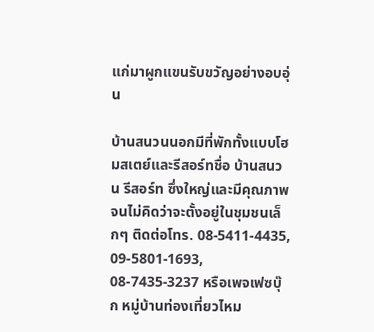แก่มาผูกแขนรับขวัญอย่างอบอุ่น

บ้านสนวนนอกมีที่พักทั้งแบบโฮมสเตย์และรีสอร์ทชื่อ บ้านสนวน รีสอร์ท ซึ่งใหญ่และมีคุณภาพจนไม่คิดว่าจะตั้งอยู่ในชุมชนเล็กๆ ติดต่อโทร. 08-5411-4435, 09-5801-1693, 08-7435-3237 หรือเพจเฟซบุ๊ก หมู่บ้านท่องเที่ยวไหม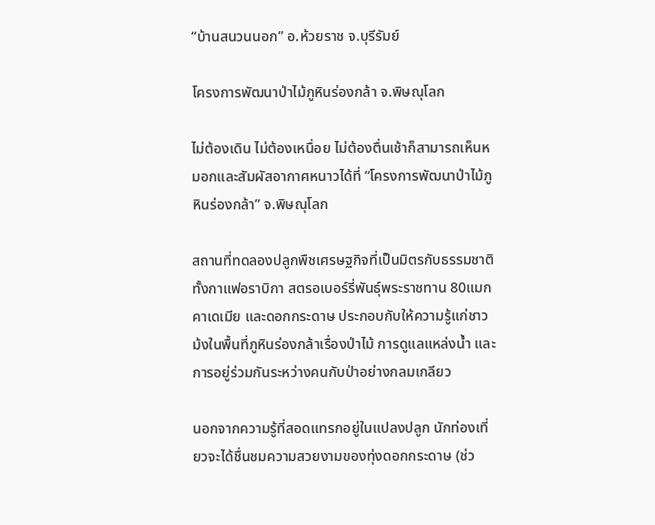“บ้านสนวนนอก” อ.ห้วยราช จ.บุรีรัมย์

โครงการพัฒนาป่าไม้ภูหินร่องกล้า จ.พิษณุโลก

ไม่ต้องเดิน ไม่ต้องเหนื่อย ไม่ต้องตื่นเช้าก็สามารถเห็นหมอกและสัมผัสอากาศหนาวได้ที่ “โครงการพัฒนาป่าไม้ภูหินร่องกล้า” จ.พิษณุโลก

สถานที่ทดลองปลูกพืชเศรษฐกิจที่เป็นมิตรกับธรรมชาติทั้งกาแฟอราบิกา สตรอเบอร์รี่พันธุ์พระราชทาน 80แมกคาเดเมีย และดอกกระดาษ ประกอบกับให้ความรู้แก่ชาวม้งในพื้นที่ภูหินร่องกล้าเรื่องป่าไม้ การดูแลแหล่งน้ำ และการอยู่ร่วมกันระหว่างคนกับป่าอย่างกลมเกลียว

นอกจากความรู้ที่สอดแทรกอยู่ในแปลงปลูก นักท่องเที่ยวจะได้ชื่นชมความสวยงามของทุ่งดอกกระดาษ (ช่ว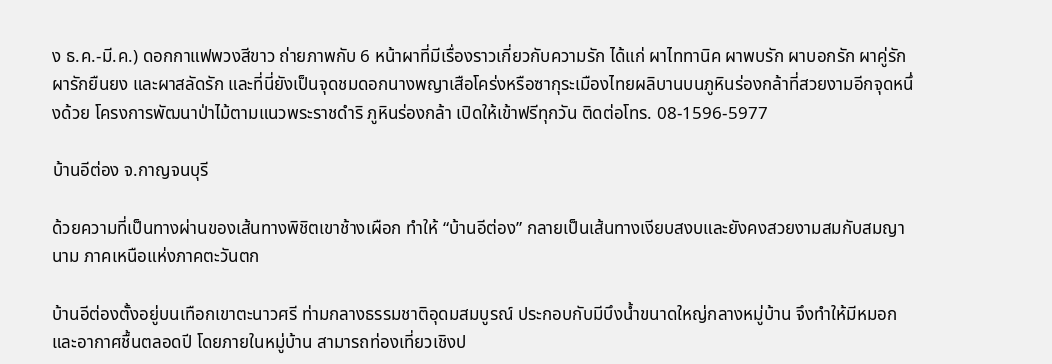ง ธ.ค.-มี.ค.) ดอกกาแฟพวงสีขาว ถ่ายภาพกับ 6 หน้าผาที่มีเรื่องราวเกี่ยวกับความรัก ได้แก่ ผาไททานิค ผาพบรัก ผาบอกรัก ผาคู่รัก ผารักยืนยง และผาสลัดรัก และที่นี่ยังเป็นจุดชมดอกนางพญาเสือโคร่งหรือซากุระเมืองไทยผลิบานบนภูหินร่องกล้าที่สวยงามอีกจุดหนึ่งด้วย โครงการพัฒนาป่าไม้ตามแนวพระราชดำริ ภูหินร่องกล้า เปิดให้เข้าฟรีทุกวัน ติดต่อโทร. 08-1596-5977

บ้านอีต่อง จ.กาญจนบุรี

ด้วยความที่เป็นทางผ่านของเส้นทางพิชิตเขาช้างเผือก ทำให้ “บ้านอีต่อง” กลายเป็นเส้นทางเงียบสงบและยังคงสวยงามสมกับสมญานาม ภาคเหนือแห่งภาคตะวันตก

บ้านอีต่องตั้งอยู่บนเทือกเขาตะนาวศรี ท่ามกลางธรรมชาติอุดมสมบูรณ์ ประกอบกับมีบึงน้ำขนาดใหญ่กลางหมู่บ้าน จึงทำให้มีหมอกและอากาศชื้นตลอดปี โดยภายในหมู่บ้าน สามารถท่องเที่ยวเชิงป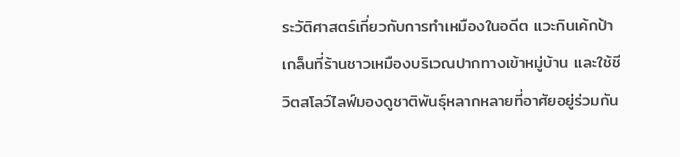ระวัติศาสตร์เกี่ยวกับการทำเหมืองในอดีต แวะกินเค้กป้าเกล็นที่ร้านชาวเหมืองบริเวณปากทางเข้าหมู่บ้าน และใช้ชีวิตสโลว์ไลฟ์มองดูชาติพันธุ์หลากหลายที่อาศัยอยู่ร่วมกัน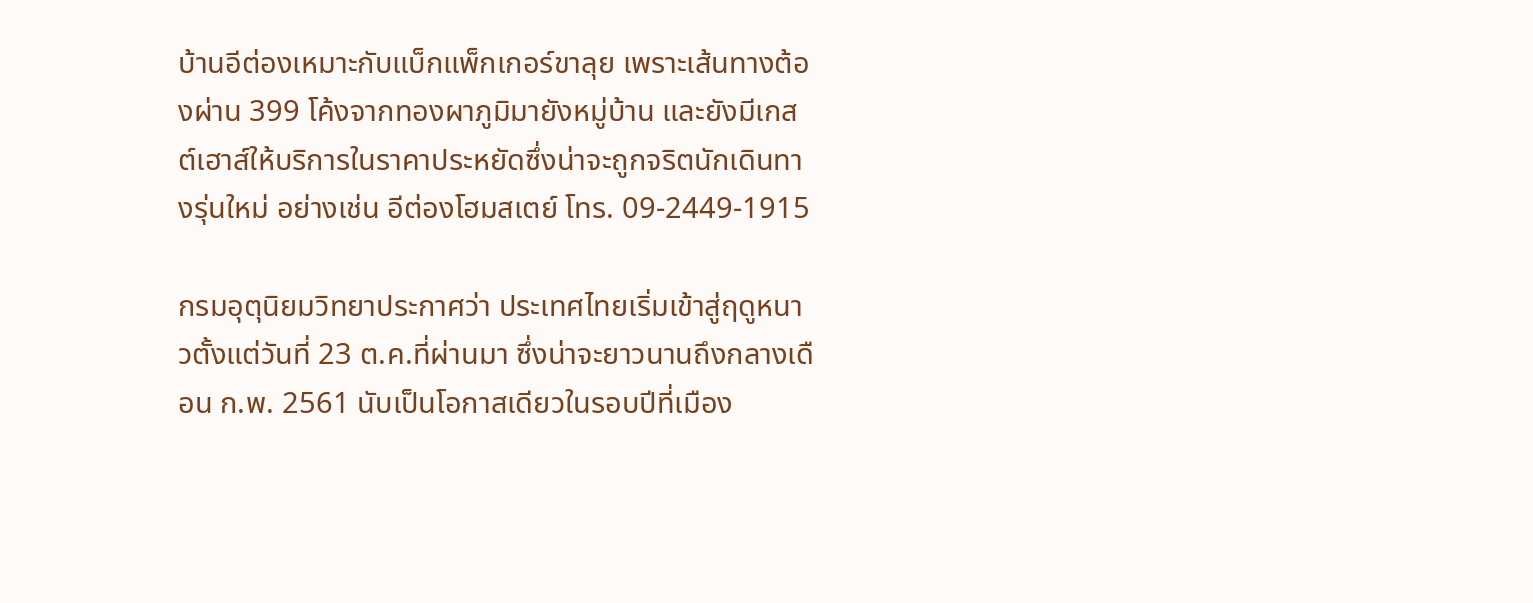บ้านอีต่องเหมาะกับแบ็กแพ็กเกอร์ขาลุย เพราะเส้นทางต้องผ่าน 399 โค้งจากทองผาภูมิมายังหมู่บ้าน และยังมีเกสต์เฮาส์ให้บริการในราคาประหยัดซึ่งน่าจะถูกจริตนักเดินทางรุ่นใหม่ อย่างเช่น อีต่องโฮมสเตย์ โทร. 09-2449-1915

กรมอุตุนิยมวิทยาประกาศว่า ประเทศไทยเริ่มเข้าสู่ฤดูหนาวตั้งแต่วันที่ 23 ต.ค.ที่ผ่านมา ซึ่งน่าจะยาวนานถึงกลางเดือน ก.พ. 2561 นับเป็นโอกาสเดียวในรอบปีที่เมือง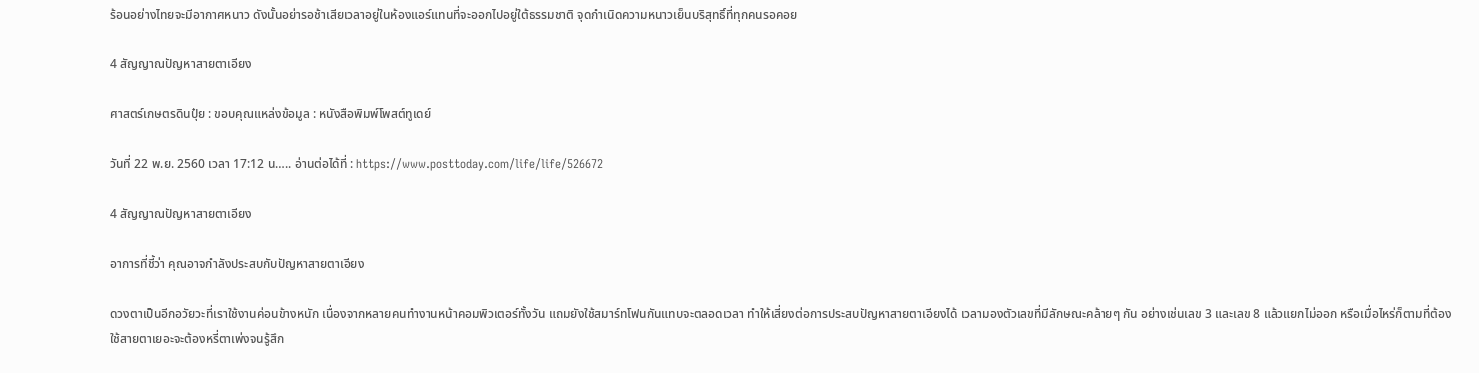ร้อนอย่างไทยจะมีอากาศหนาว ดังนั้นอย่ารอช้าเสียเวลาอยู่ในห้องแอร์แทนที่จะออกไปอยู่ใต้ธรรมชาติ จุดกำเนิดความหนาวเย็นบริสุทธิ์ที่ทุกคนรอคอย

4 สัญญาณปัญหาสายตาเอียง

ศาสตร์เกษตรดินปุ๋ย : ขอบคุณแหล่งข้อมูล : หนังสือพิมพ์โพสต์ทูเดย์

วันที่ 22 พ.ย. 2560 เวลา 17:12 น….. อ่านต่อได้ที่ : https://www.posttoday.com/life/life/526672

4 สัญญาณปัญหาสายตาเอียง

อาการที่ชี้ว่า คุณอาจกำลังประสบกับปัญหาสายตาเอียง

ดวงตาเป็นอีกอวัยวะที่เราใช้งานค่อนข้างหนัก เนื่องจากหลายคนทำงานหน้าคอมพิวเตอร์ทั้งวัน แถมยังใช้สมาร์ทโฟนกันแทบจะตลอดเวลา ทำให้เสี่ยงต่อการประสบปัญหาสายตาเอียงได้ เวลามองตัวเลขที่มีลักษณะคล้ายๆ กัน อย่างเช่นเลข 3 และเลข 8 แล้วแยกไม่ออก หรือเมื่อไหร่ก็ตามที่ต้องใช้สายตาเยอะจะต้องหรี่ตาเพ่งจนรู้สึก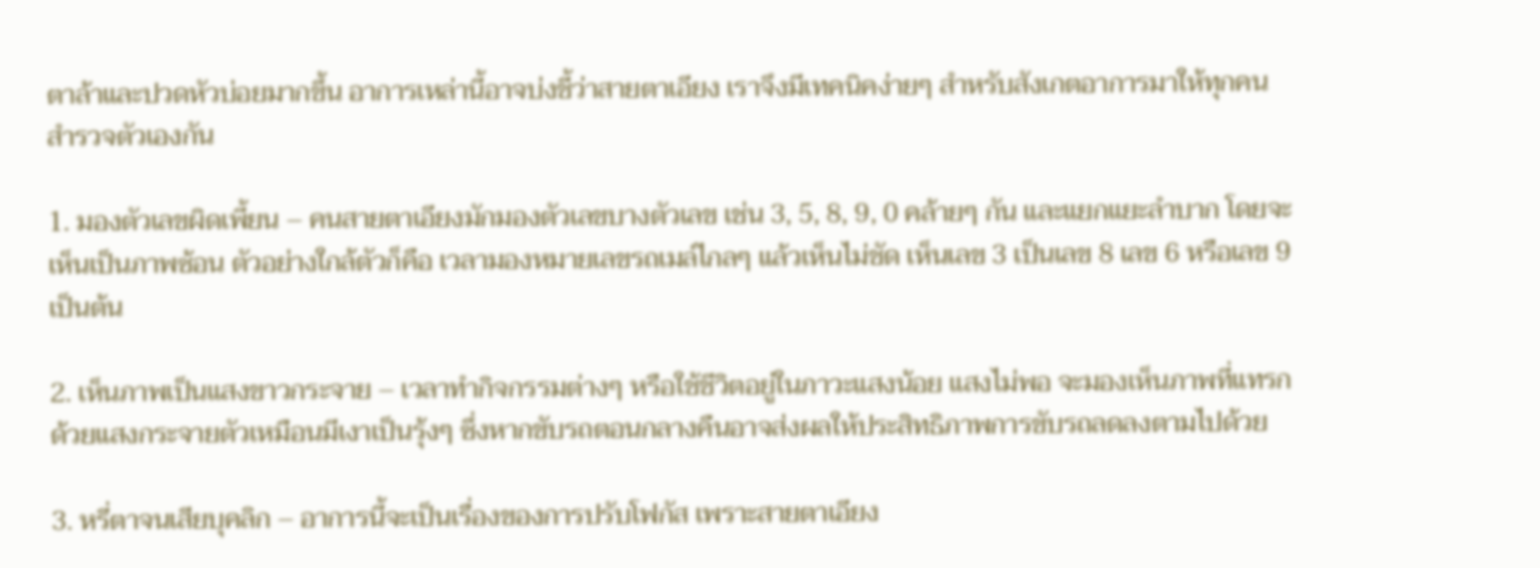ตาล้าและปวดหัวบ่อยมากขึ้น อาการเหล่านี้อาจบ่งชี้ว่าสายตาเอียง เราจึงมีเทคนิคง่ายๆ สำหรับสังเกตอาการมาให้ทุกคนสำรวจตัวเองกัน

1. มองตัวเลขผิดเพี้ยน – คนสายตาเอียงมักมองตัวเลขบางตัวเลข เช่น 3, 5, 8, 9, 0 คล้ายๆ กัน และแยกแยะลำบาก โดยจะเห็นเป็นภาพซ้อน ตัวอย่างใกล้ตัวก็คือ เวลามองหมายเลขรถเมล์ไกลๆ แล้วเห็นไม่ชัด เห็นเลข 3 เป็นเลข 8 เลข 6 หรือเลข 9 เป็นต้น

2. เห็นภาพเป็นแสงขาวกระจาย – เวลาทำกิจกรรมต่างๆ หรือใช้ชีวิตอยู่ในภาวะแสงน้อย แสงไม่พอ จะมองเห็นภาพที่แทรกด้วยแสงกระจายตัวเหมือนมีเงาเป็นรุ้งๆ ซึ่งหากขับรถตอนกลางคืนอาจส่งผลให้ประสิทธิภาพการขับรถลดลงตามไปด้วย

3. หรี่ตาจนเสียบุคลิก – อาการนี้จะเป็นเรื่องของการปรับโฟกัส เพราะสายตาเอียง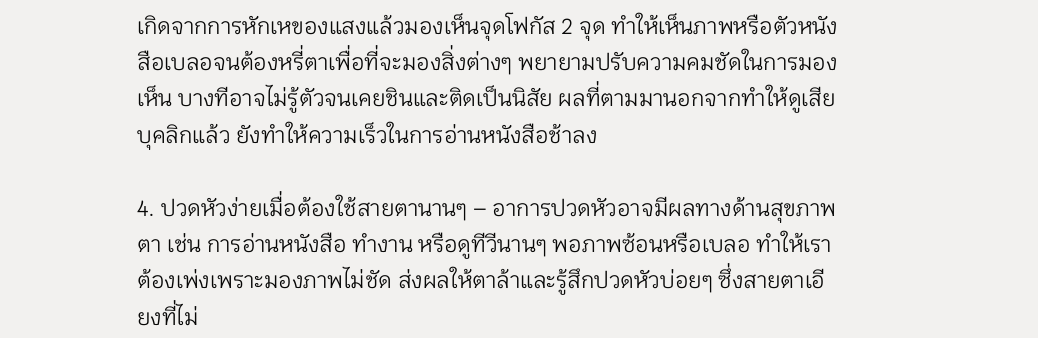เกิดจากการหักเหของแสงแล้วมองเห็นจุดโฟกัส 2 จุด ทำให้เห็นภาพหรือตัวหนังสือเบลอจนต้องหรี่ตาเพื่อที่จะมองสิ่งต่างๆ พยายามปรับความคมชัดในการมองเห็น บางทีอาจไม่รู้ตัวจนเคยชินและติดเป็นนิสัย ผลที่ตามมานอกจากทำให้ดูเสียบุคลิกแล้ว ยังทำให้ความเร็วในการอ่านหนังสือช้าลง

4. ปวดหัวง่ายเมื่อต้องใช้สายตานานๆ – อาการปวดหัวอาจมีผลทางด้านสุขภาพตา เช่น การอ่านหนังสือ ทำงาน หรือดูทีวีนานๆ พอภาพซ้อนหรือเบลอ ทำให้เราต้องเพ่งเพราะมองภาพไม่ชัด ส่งผลให้ตาล้าและรู้สึกปวดหัวบ่อยๆ ซึ่งสายตาเอียงที่ไม่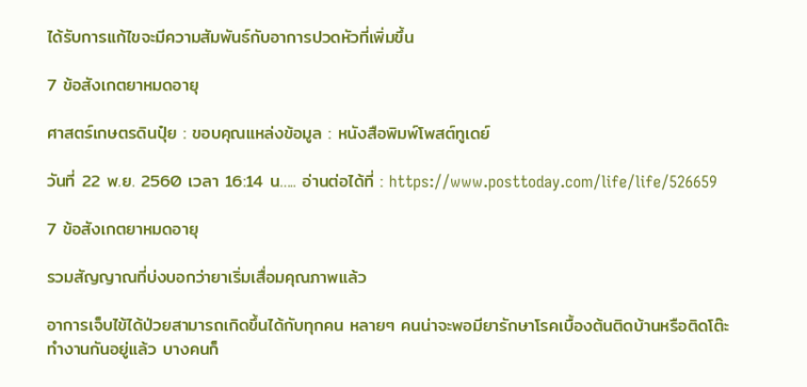ได้รับการแก้ไขจะมีความสัมพันธ์กับอาการปวดหัวที่เพิ่มขึ้น

7 ข้อสังเกตยาหมดอายุ

ศาสตร์เกษตรดินปุ๋ย : ขอบคุณแหล่งข้อมูล : หนังสือพิมพ์โพสต์ทูเดย์

วันที่ 22 พ.ย. 2560 เวลา 16:14 น….. อ่านต่อได้ที่ : https://www.posttoday.com/life/life/526659

7 ข้อสังเกตยาหมดอายุ

รวมสัญญาณที่บ่งบอกว่ายาเริ่มเสื่อมคุณภาพแล้ว

อาการเจ็บไข้ได้ป่วยสามารถเกิดขึ้นได้กับทุกคน หลายๆ คนน่าจะพอมียารักษาโรคเบื้องต้นติดบ้านหรือติดโต๊ะทำงานกันอยู่แล้ว บางคนก็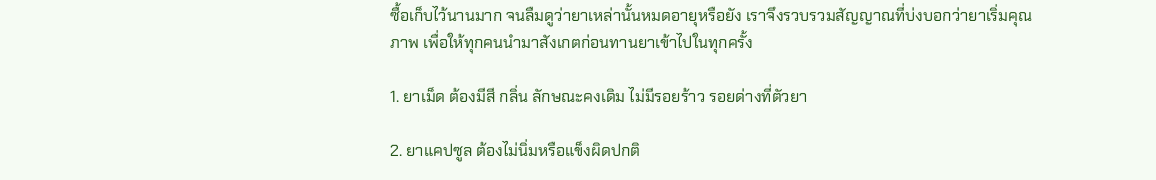ซื้อเก็บไว้นานมาก จนลืมดูว่ายาเหล่านั้นหมดอายุหรือยัง เราจึงรวบรวมสัญญาณที่บ่งบอกว่ายาเริ่มคุณภาพ เพื่อให้ทุกคนนำมาสังเกตก่อนทานยาเข้าไปในทุกครั้ง

1. ยาเม็ด ต้องมีสี กลิ่น ลักษณะคงเดิม ไม่มีรอยร้าว รอยด่างที่ตัวยา

2. ยาแคปซูล ต้องไม่นิ่มหรือแข็งผิดปกติ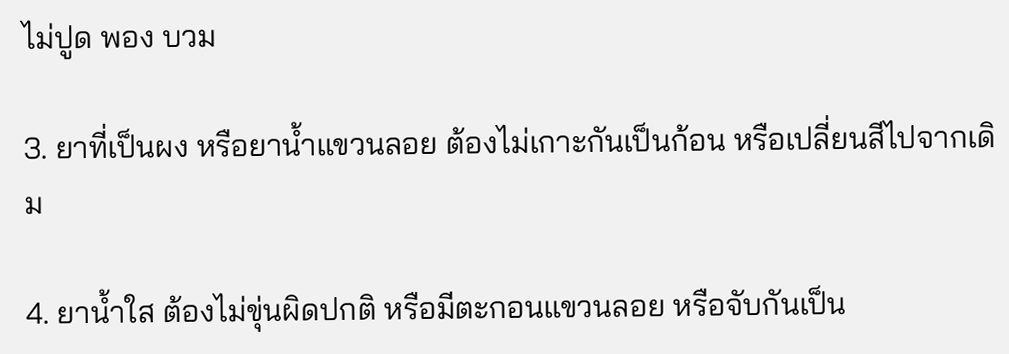ไม่ปูด พอง บวม

3. ยาที่เป็นผง หรือยาน้ำแขวนลอย ต้องไม่เกาะกันเป็นก้อน หรือเปลี่ยนสีไปจากเดิม

4. ยาน้ำใส ต้องไม่ขุ่นผิดปกติ หรือมีตะกอนแขวนลอย หรือจับกันเป็น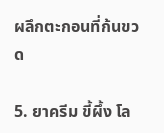ผลึกตะกอนที่ก้นขวด

5. ยาครีม ขี้ผึ้ง โล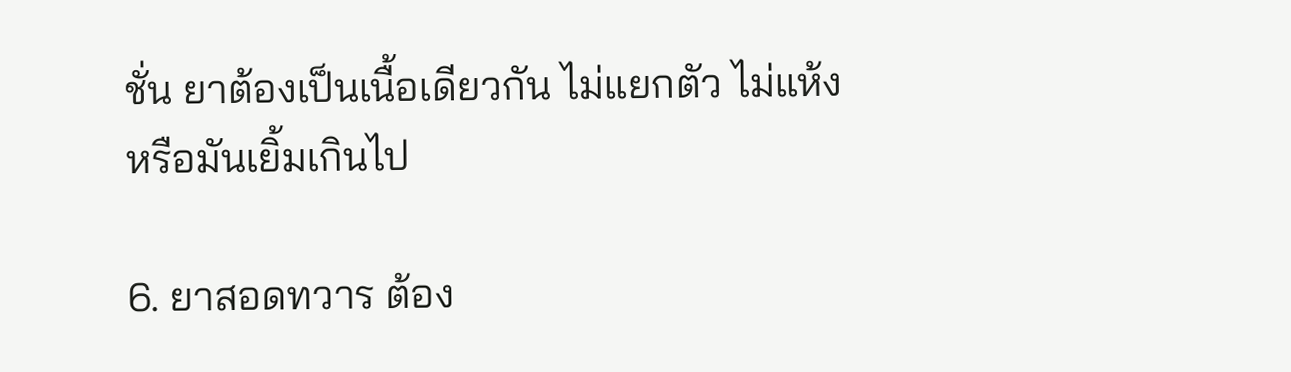ชั่น ยาต้องเป็นเนื้อเดียวกัน ไม่แยกตัว ไม่แห้ง หรือมันเยิ้มเกินไป

6. ยาสอดทวาร ต้อง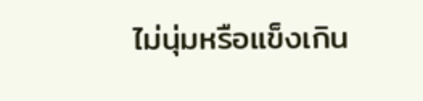ไม่นุ่มหรือแข็งเกิน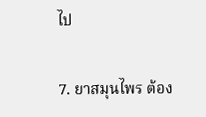ไป

7. ยาสมุนไพร ต้อง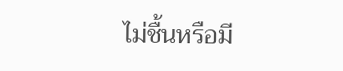ไม่ชื้นหรือมี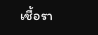เชื้อรา